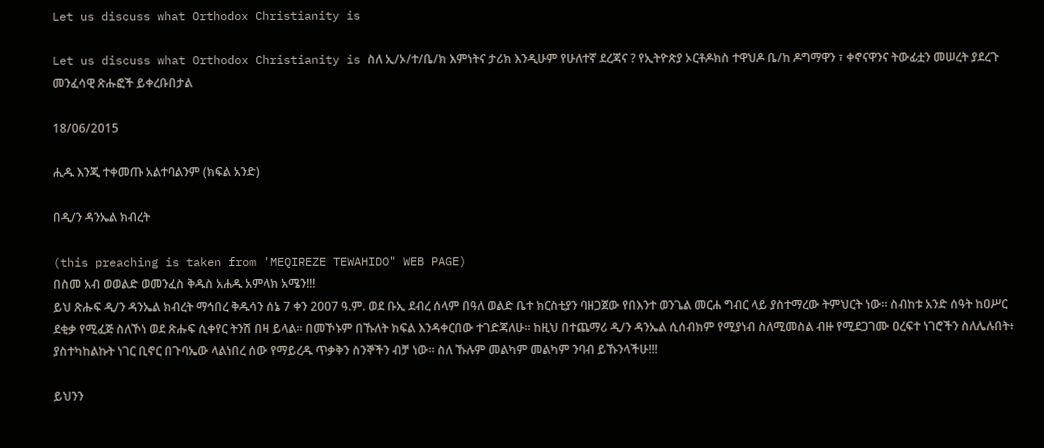Let us discuss what Orthodox Christianity is

Let us discuss what Orthodox Christianity is ስለ ኢ/ኦ/ተ/ቤ/ክ እምነትና ታሪክ እንዲሁም የሁለተኛ ደረጃና ? የኢትዮጵያ ኦርቶዶክስ ተዋህዶ ቤ/ከ ዶግማዋን ፣ ቀኖናዋንና ትውፊቷን መሠረት ያደረጉ መንፈሳዊ ጽሑፎች ይቀረቡበታል

18/06/2015

ሒዱ እንጂ ተቀመጡ አልተባልንም (ክፍል አንድ)

በዲ/ን ዳንኤል ክብረት

(this preaching is taken from 'MEQIREZE TEWAHIDO" WEB PAGE)
በስመ አብ ወወልድ ወመንፈስ ቅዱስ አሐዱ አምላክ አሜን!!!
ይህ ጽሑፍ ዲ/ን ዳንኤል ክብረት ማኅበረ ቅዱሳን ሰኔ 7 ቀን 2007 ዓ.ም. ወደ ቡኢ ደብረ ሰላም በዓለ ወልድ ቤተ ክርስቲያን ባዘጋጀው የበእንተ ወንጌል መርሐ ግብር ላይ ያስተማረው ትምህርት ነው፡፡ ስብከቱ አንድ ሰዓት ከዐሥር ደቂቃ የሚፈጅ ስለኾነ ወደ ጽሑፍ ሲቀየር ትንሽ በዛ ይላል፡፡ በመኾኑም በኹለት ክፍል እንዳቀርበው ተገድጃለሁ፡፡ ከዚህ በተጨማሪ ዲ/ን ዳንኤል ሲሰብክም የሚያነብ ስለሚመስል ብዙ የሚደጋገሙ ዐረፍተ ነገሮችን ስለሌሉበት፥ ያስተካከልኩት ነገር ቢኖር በጉባኤው ላልነበረ ሰው የማይረዱ ጥቃቅን ስንኞችን ብቻ ነው፡፡ ስለ ኹሉም መልካም መልካም ንባብ ይኹንላችሁ!!!

ይህንን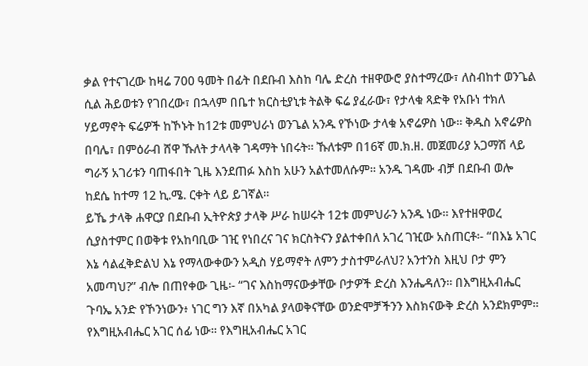ቃል የተናገረው ከዛሬ 700 ዓመት በፊት በደቡብ እስከ ባሌ ድረስ ተዘዋውሮ ያስተማረው፣ ለስብከተ ወንጌል ሲል ሕይወቱን የገበረው፣ በኋላም በቤተ ክርስቲያኒቱ ትልቅ ፍሬ ያፈራው፣ የታላቁ ጻድቅ የአቡነ ተክለ ሃይማኖት ፍሬዎች ከኾኑት ከ12ቱ መምህራነ ወንጌል አንዱ የኾነው ታላቁ አኖሬዎስ ነው፡፡ ቅዱስ አኖሬዎስ በባሌ፣ በምዕራብ ሸዋ ኹለት ታላላቅ ገዳማት ነበሩት፡፡ ኹለቱም በ16ኛ መ.ክ.ዘ. መጀመሪያ አጋማሽ ላይ ግራኝ አገሪቱን ባጠፋበት ጊዜ እንደጠፉ እስከ አሁን አልተመለሱም፡፡ አንዱ ገዳሙ ብቻ በደቡብ ወሎ ከደሴ ከተማ 12 ኪ.ሜ. ርቀት ላይ ይገኛል፡፡
ይኼ ታላቅ ሐዋርያ በደቡብ ኢትዮጵያ ታላቅ ሥራ ከሠሩት 12ቱ መምህራን አንዱ ነው፡፡ እየተዘዋወረ ሲያስተምር በወቅቱ የአከባቢው ገዢ የነበረና ገና ክርስትናን ያልተቀበለ አገረ ገዢው አስጠርቶ፡- “በእኔ አገር እኔ ሳልፈቅድልህ እኔ የማላውቀውን አዲስ ሃይማኖት ለምን ታስተምራለህ? አንተንስ እዚህ ቦታ ምን አመጣህ?” ብሎ በጠየቀው ጊዜ፡- “ገና እስከማናውቃቸው ቦታዎች ድረስ እንሔዳለን፡፡ በእግዚአብሔር ጉባኤ አንድ የኾንነውን፥ ነገር ግን እኛ በአካል ያላወቅናቸው ወንድሞቻችንን እስክናውቅ ድረስ አንደክምም፡፡ የእግዚአብሔር አገር ሰፊ ነው፡፡ የእግዚአብሔር አገር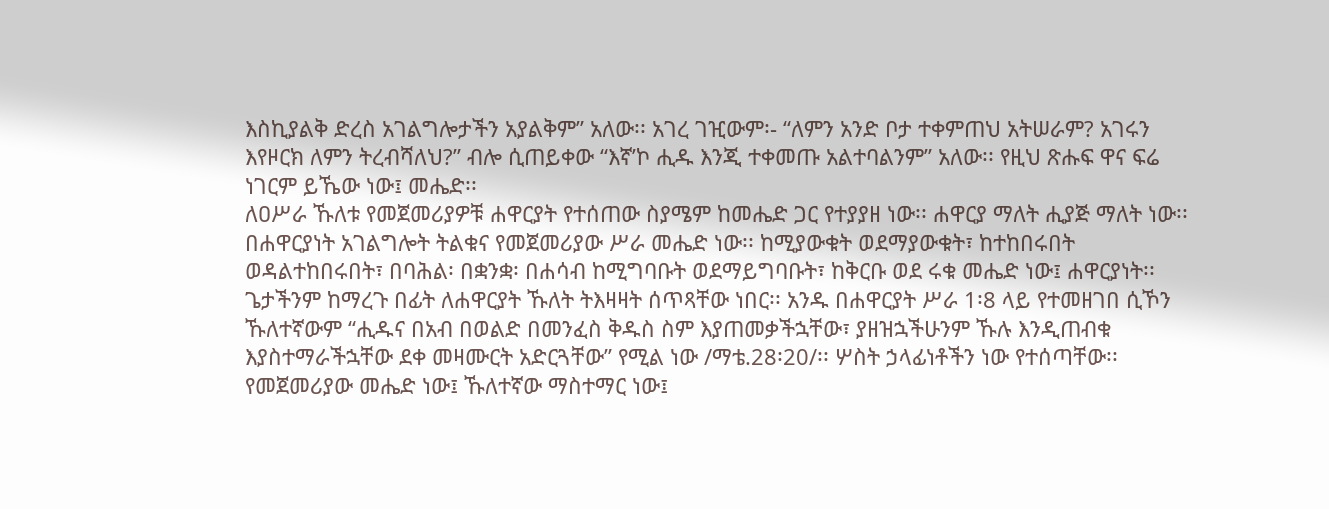እስኪያልቅ ድረስ አገልግሎታችን አያልቅም” አለው፡፡ አገረ ገዢውም፡- “ለምን አንድ ቦታ ተቀምጠህ አትሠራም? አገሩን እየዞርክ ለምን ትረብሻለህ?” ብሎ ሲጠይቀው “እኛ’ኮ ሒዱ እንጂ ተቀመጡ አልተባልንም” አለው፡፡ የዚህ ጽሑፍ ዋና ፍሬ ነገርም ይኼው ነው፤ መሔድ፡፡
ለዐሥራ ኹለቱ የመጀመሪያዎቹ ሐዋርያት የተሰጠው ስያሜም ከመሔድ ጋር የተያያዘ ነው፡፡ ሐዋርያ ማለት ሒያጅ ማለት ነው፡፡ በሐዋርያነት አገልግሎት ትልቁና የመጀመሪያው ሥራ መሔድ ነው፡፡ ከሚያውቁት ወደማያውቁት፣ ከተከበሩበት ወዳልተከበሩበት፣ በባሕል፡ በቋንቋ፡ በሐሳብ ከሚግባቡት ወደማይግባቡት፣ ከቅርቡ ወደ ሩቁ መሔድ ነው፤ ሐዋርያነት፡፡ ጌታችንም ከማረጉ በፊት ለሐዋርያት ኹለት ትእዛዛት ሰጥጻቸው ነበር፡፡ አንዱ በሐዋርያት ሥራ 1፡8 ላይ የተመዘገበ ሲኾን ኹለተኛውም “ሒዱና በአብ በወልድ በመንፈስ ቅዱስ ስም እያጠመቃችኋቸው፣ ያዘዝኋችሁንም ኹሉ እንዲጠብቁ እያስተማራችኋቸው ደቀ መዛሙርት አድርጓቸው” የሚል ነው /ማቴ.28፡20/፡፡ ሦስት ኃላፊነቶችን ነው የተሰጣቸው፡፡ የመጀመሪያው መሔድ ነው፤ ኹለተኛው ማስተማር ነው፤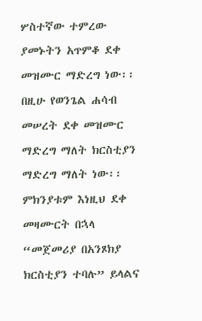ሦስተኛው ተምረው ያመኑትን አጥምቆ ደቀ መዝሙር ማድረግ ነው፡፡ በዚሁ የወንጌል ሐሳብ መሠረት ደቀ መዝሙር ማድረግ ማለት ክርስቲያን ማድረግ ማለት ነው፡፡ ምክንያቱም እነዚህ ደቀ መዛሙርት በኋላ “መጀመሪያ በአንጾክያ ክርስቲያን ተባሉ” ይላልና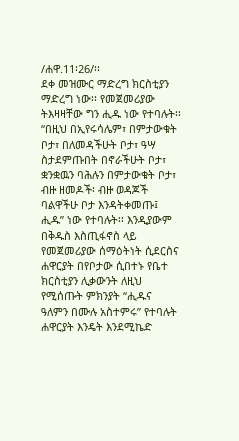/ሐዋ.11፡26/፡፡
ደቀ መዝሙር ማድረግ ክርስቲያን ማድረግ ነው፡፡ የመጀመሪያው ትእዛዛቸው ግን ሒዱ ነው የተባሉት፡፡ “በዚህ በኢየሩሳሌም፣ በምታውቁት ቦታ፣ በለመዳችሁት ቦታ፣ ዓሣ ስታደምጡበት በኖራችሁት ቦታ፣ ቋንቋዉን ባሕሉን በምታውቁት ቦታ፣ ብዙ ዘመዶች፡ ብዙ ወዳጆች ባልዋችሁ ቦታ እንዳትቀመጡ፤ ሒዱ” ነው የተባሉት፡፡ እንዲያውም በቅዱስ እስጢፋኖስ ላይ የመጀመሪያው ሰማዕትነት ሲደርስና ሐዋርያት በየቦታው ሲበተኑ የቤተ ክርስቲያን ሊቃውንት ለዚህ የሚሰጡት ምክንያት “ሒዱና ዓለምን በሙሉ አስተምሩ” የተባሉት ሐዋርያት እንዴት እንደሚኬድ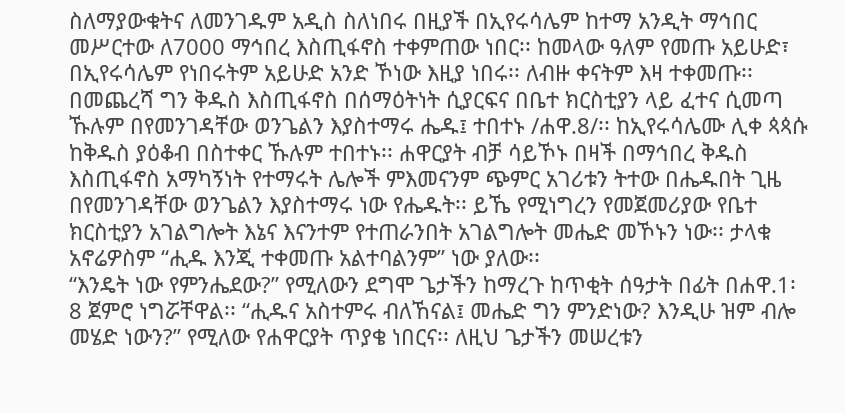ስለማያውቁትና ለመንገዱም አዲስ ስለነበሩ በዚያች በኢየሩሳሌም ከተማ አንዲት ማኅበር መሥርተው ለ7000 ማኅበረ እስጢፋኖስ ተቀምጠው ነበር፡፡ ከመላው ዓለም የመጡ አይሁድ፣ በኢየሩሳሌም የነበሩትም አይሁድ አንድ ኾነው እዚያ ነበሩ፡፡ ለብዙ ቀናትም እዛ ተቀመጡ፡፡ በመጨረሻ ግን ቅዱስ እስጢፋኖስ በሰማዕትነት ሲያርፍና በቤተ ክርስቲያን ላይ ፈተና ሲመጣ ኹሉም በየመንገዳቸው ወንጌልን እያስተማሩ ሔዱ፤ ተበተኑ /ሐዋ.8/፡፡ ከኢየሩሳሌሙ ሊቀ ጳጳሱ ከቅዱስ ያዕቆብ በስተቀር ኹሉም ተበተኑ፡፡ ሐዋርያት ብቻ ሳይኾኑ በዛች በማኅበረ ቅዱስ እስጢፋኖስ አማካኝነት የተማሩት ሌሎች ምእመናንም ጭምር አገሪቱን ትተው በሔዱበት ጊዜ በየመንገዳቸው ወንጌልን እያስተማሩ ነው የሔዱት፡፡ ይኼ የሚነግረን የመጀመሪያው የቤተ ክርስቲያን አገልግሎት እኔና እናንተም የተጠራንበት አገልግሎት መሔድ መኾኑን ነው፡፡ ታላቁ አኖሬዎስም “ሒዱ እንጂ ተቀመጡ አልተባልንም” ነው ያለው፡፡
“እንዴት ነው የምንሔደው?” የሚለውን ደግሞ ጌታችን ከማረጉ ከጥቂት ሰዓታት በፊት በሐዋ.1፡8 ጀምሮ ነግሯቸዋል፡፡ “ሒዱና አስተምሩ ብለኸናል፤ መሔድ ግን ምንድነው? እንዲሁ ዝም ብሎ መሄድ ነውን?” የሚለው የሐዋርያት ጥያቄ ነበርና፡፡ ለዚህ ጌታችን መሠረቱን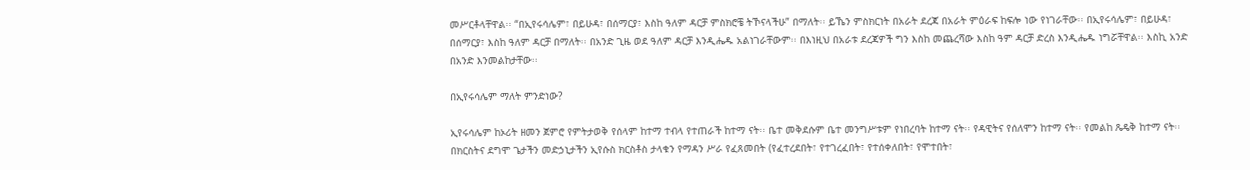መሥርቶላቸዋል፡፡ “በኢየሩሳሌም፣ በይሁዳ፣ በሰማርያ፣ እስከ ዓለም ዳርቻ ምስክሮቼ ትኾናላችሁ” በማለት፡፡ ይኼን ምስክርነት በአራት ደረጃ በአራት ምዕራፍ ከፍሎ ነው የነገራቸው፡፡ በኢየሩሳሌም፣ በይሁዳ፣ በሰማርያ፣ እስከ ዓለም ዳርቻ በማለት፡፡ በአንድ ጊዜ ወደ ዓለም ዳርቻ እንዲሔዱ አልነገራቸውም፡፡ በእነዚህ በአራቱ ደረጃዎች ግን እስከ መጨረሻው እስከ ዓም ዳርቻ ድረስ እንዲሔዱ ነግሯቸዋል፡፡ እስኪ አንድ በአንድ እንመልከታቸው፡፡

በኢየሩሳሌም ማለት ምንድነው?

ኢየሩሳሌም ከኦሪት ዘመን ጀምሮ የምትታወቅ የሰላም ከተማ ተብላ የተጠራች ከተማ ናት፡፡ ቤተ መቅደሱም ቤተ መንግሥቱም የነበረባት ከተማ ናት፡፡ የዳዊትና የሰለሞን ከተማ ናት፡፡ የመልከ ጼዴቅ ከተማ ናት፡፡ በክርስትና ደግሞ ጌታችን መድኃኒታችን ኢየሱስ ክርስቶስ ታላቁን የማዳን ሥራ የፈጸመበት (የፈተረደበት፣ የተገረፈበት፣ የተሰቀለበት፣ የሞተበት፣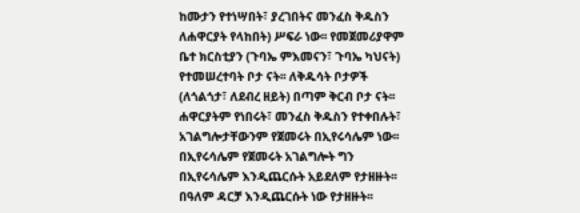ከሙታን የተነሣበት፣ ያረገበትና መንፈስ ቅዱስን ለሐዋርያት የላከበት) ሥፍራ ነው፡፡ የመጀመሪያዋም ቤተ ክርስቲያን (ጉባኤ ምእመናን፣ ጉባኤ ካህናት) የተመሠረተባት ቦታ ናት፡፡ ለቅዱሳት ቦታዎች (ለጎልጎታ፣ ለደብረ ዘይት) በጣም ቅርብ ቦታ ናት፡፡ ሐዋርያትም የነበሩት፣ መንፈስ ቅዱስን የተቀበሉት፣ አገልግሎታቸውንም የጀመሩት በኢየሩሳሌም ነው፡፡ በኢየሩሳሌም የጀመሩት አገልግሎት ግን በኢየሩሳሌም እንዲጨርሱት አይደለም የታዘዙት፡፡ በዓለም ዳርቻ እንዲጨርሱት ነው የታዘዙት፡፡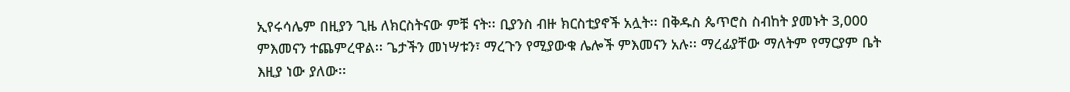ኢየሩሳሌም በዚያን ጊዜ ለክርስትናው ምቹ ናት፡፡ ቢያንስ ብዙ ክርስቲያኖች አሏት፡፡ በቅዱስ ጴጥሮስ ስብከት ያመኑት 3,000 ምእመናን ተጨምረዋል፡፡ ጌታችን መነሣቱን፣ ማረጉን የሚያውቁ ሌሎች ምእመናን አሉ፡፡ ማረፊያቸው ማለትም የማርያም ቤት እዚያ ነው ያለው፡፡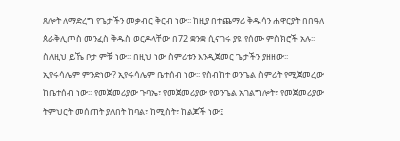ጸሎት ለማድረግ የጌታችን መቃብር ቅርብ ነው፡፡ ከዚያ በተጨማሪ ቅዱሳን ሐዋርያት በበዓለ ጰራቅሊጦስ መንፈስ ቅዱስ ወርዶላቸው በ72 ቋንቋ ሲናገሩ ያዩ የሰሙ ምስክሮች አሉ፡፡ ስለዚህ ይኼ ቦታ ምቹ ነው፡፡ በዚህ ነው ስምሪቱን እንዲጀመር ጌታችን ያዘዘው፡፡
ኢየሩሳሌም ምንድነው? ኢየሩሳሌም ቤተሰብ ነው፡፡ የስብከተ ወንጌል ስምሪት የሚጀመረው ከቤተሰብ ነው፡፡ የመጀመሪያው ጉባኤ፣ የመጀመሪያው የወንጌል አገልግሎት፣ የመጀመሪያው ትምህርት መሰጠት ያለበት ከባል፣ ከሚስት፣ ከልጆች ነው፤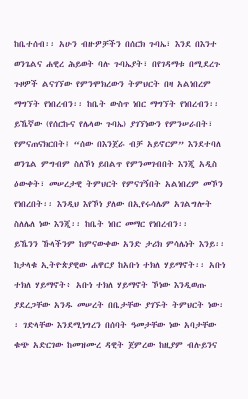ከቤተሰብ፡፡ አሁን ብዙዎቻችን በሰርክ ጉባኤ፣ እንደ በእንተ ወንጌልና ሐዊረ ሕይወት ባሉ ጉባኤያት፣ በየገዳማቱ በሚደረጉ ጉዞዎች ልናገኘው የምንሞክረውን ትምህርት በዛ አልነበረም ማግኘት የነበረብን፡፡ ከቤት ውስጥ ነበር ማግኘት የነበረብን፡፡ ይኼኛው (የሰርኩና የሌላው ጉባኤ) ያገኘነውን የምንሠራበት፣ የምናጠናክርበት፤ “ሰው በእንጀራ ብቻ አይኖርም” እንደተባለ ወንጌል ምግብም ስለኾነ ይበልጥ የምንመገብበት እንጂ አዲስ ዕውቀት፣ መሠረታዊ ትምህርት የምናገኝበት አልነበረም መኾን የነበረበት፡፡ እንዲህ እየኾነ ያለው በኢየሩሳሌም አገልግሎት ስለሌለ ነው እንጂ፡፡ ከቤት ነበር መማር የነበረብን፡፡
ይኼንን ኹላችንም ከምናውቀው አንድ ታሪክ ምሳሌነት እንይ፡፡ ከታላቁ ኢትዮጵያዊው ሐዋርያ ከአቡነ ተክለ ሃይማኖት፡፡ አቡነ ተክለ ሃይማኖት፥ አቡነ ተክለ ሃይማኖት ኾነው እንዲወጡ ያደረጋቸው አንዱ መሠረት በቤታቸው ያገኙት ትምህርት ነው፡፡ ገድላቸው እንደሚነግረን በሰባት ዓመታቸው ነው አባታቸው ቁጭ አድርገው ከመዝሙረ ዳዊት ጀምረው ከዚያም ብሉይንና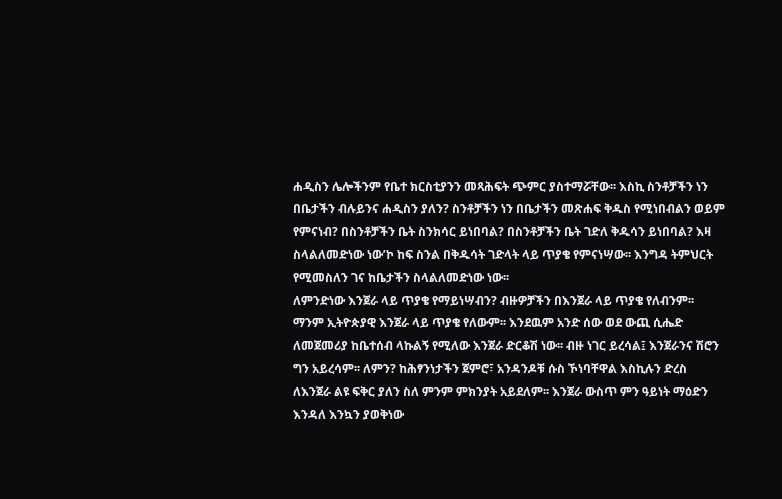ሐዲስን ሌሎችንም የቤተ ክርስቲያንን መጻሕፍት ጭምር ያስተማሯቸው፡፡ እስኪ ስንቶቻችን ነን በቤታችን ብሉይንና ሐዲስን ያለን? ስንቶቻችን ነን በቤታችን መጽሐፍ ቅዱስ የሚነበብልን ወይም የምናነብ? በስንቶቻችን ቤት ስንክሳር ይነበባል? በስንቶቻችን ቤት ገድለ ቅዱሳን ይነበባል? እዛ ስላልለመድነው ነው’ኮ ከፍ ስንል በቅዱሳት ገድላት ላይ ጥያቄ የምናነሣው፡፡ እንግዳ ትምህርት የሚመስለን ገና ከቤታችን ስላልለመድነው ነው፡፡
ለምንድነው እንጀራ ላይ ጥያቄ የማይነሣብን? ብዙዎቻችን በእንጀራ ላይ ጥያቄ የለብንም፡፡ ማንም ኢትዮጵያዊ እንጀራ ላይ ጥያቄ የለውም፡፡ እንደዉም አንድ ሰው ወደ ውጪ ሲሔድ ለመጀመሪያ ከቤተሰብ ላኩልኝ የሚለው እንጀራ ድርቆሽ ነው፡፡ ብዙ ነገር ይረሳል፤ እንጀራንና ሽሮን ግን አይረሳም፡፡ ለምን? ከሕፃንነታችን ጀምሮ፣ አንዳንዶቹ ሱስ ኾነባቸዋል እስኪሉን ድረስ ለእንጀራ ልዩ ፍቅር ያለን ስለ ምንም ምክንያት አይደለም፡፡ እንጀራ ውስጥ ምን ዓይነት ማዕድን እንዳለ እንኳን ያወቅነው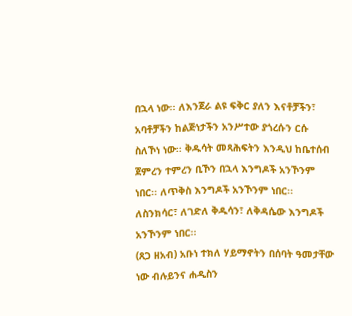በኋላ ነው፡፡ ለእንጀራ ልዩ ፍቅር ያለን እናቶቻችን፣ አባቶቻችን ከልጅነታችን አንሥተው ያጎረሱን ርሱ ስለኾነ ነው፡፡ ቅዱሳት መጻሕፍትን እንዲህ ከቤተሰብ ጀምረን ተምረን ቢኾን በኋላ እንግዶች አንኾንም ነበር፡፡ ለጥቅስ እንግዶች አንኾንም ነበር፡፡ ለስንክሳር፣ ለገድለ ቅዱሳን፣ ለቅዳሴው እንግዶች አንኾንም ነበር፡፡
(ጸጋ ዘአብ) አቡነ ተክለ ሃይማኖትን በሰባት ዓመታቸው ነው ብሉይንና ሐዲስን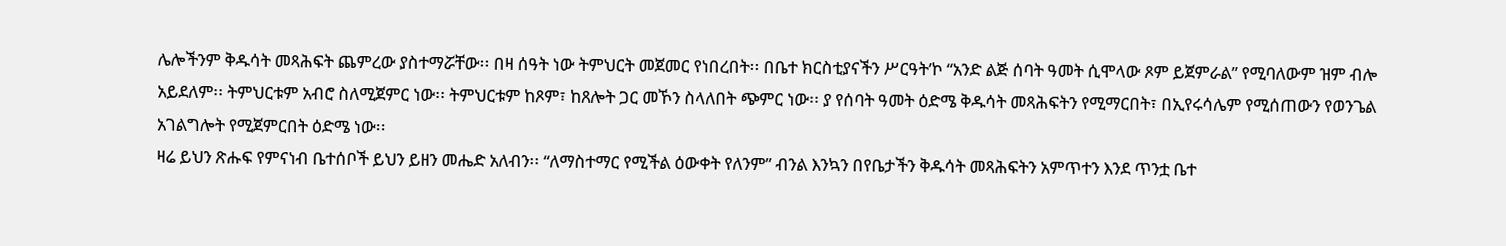ሌሎችንም ቅዱሳት መጻሕፍት ጨምረው ያስተማሯቸው፡፡ በዛ ሰዓት ነው ትምህርት መጀመር የነበረበት፡፡ በቤተ ክርስቲያናችን ሥርዓት’ኮ “አንድ ልጅ ሰባት ዓመት ሲሞላው ጾም ይጀምራል” የሚባለውም ዝም ብሎ አይደለም፡፡ ትምህርቱም አብሮ ስለሚጀምር ነው፡፡ ትምህርቱም ከጾም፣ ከጸሎት ጋር መኾን ስላለበት ጭምር ነው፡፡ ያ የሰባት ዓመት ዕድሜ ቅዱሳት መጻሕፍትን የሚማርበት፣ በኢየሩሳሌም የሚሰጠውን የወንጌል አገልግሎት የሚጀምርበት ዕድሜ ነው፡፡
ዛሬ ይህን ጽሑፍ የምናነብ ቤተሰቦች ይህን ይዘን መሔድ አለብን፡፡ “ለማስተማር የሚችል ዕውቀት የለንም” ብንል እንኳን በየቤታችን ቅዱሳት መጻሕፍትን አምጥተን እንደ ጥንቷ ቤተ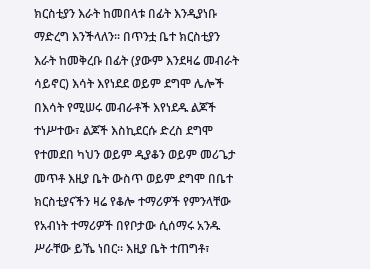ክርስቲያን እራት ከመበላቱ በፊት እንዲያነቡ ማድረግ እንችላለን፡፡ በጥንቷ ቤተ ክርስቲያን እራት ከመቅረቡ በፊት (ያውም እንደዛሬ መብራት ሳይኖር) እሳት እየነደደ ወይም ደግሞ ሌሎች በእሳት የሚሠሩ መብራቶች እየነደዱ ልጆች ተነሥተው፣ ልጆች እስኪደርሱ ድረስ ደግሞ የተመደበ ካህን ወይም ዲያቆን ወይም መሪጌታ መጥቶ እዚያ ቤት ውስጥ ወይም ደግሞ በቤተ ክርስቲያናችን ዛሬ የቆሎ ተማሪዎች የምንላቸው የአብነት ተማሪዎች በየቦታው ሲሰማሩ አንዱ ሥራቸው ይኼ ነበር፡፡ እዚያ ቤት ተጠግቶ፣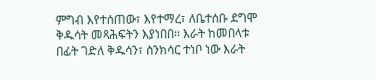ምግብ እየተሰጠው፣ እየተማረ፣ ለቤተሰቡ ደግሞ ቅዱሳት መጻሕፍትን እያነበበ፡፡ እራት ከመበላቱ በፊት ገድለ ቅዱሳን፣ ስንክሳር ተነቦ ነው እራት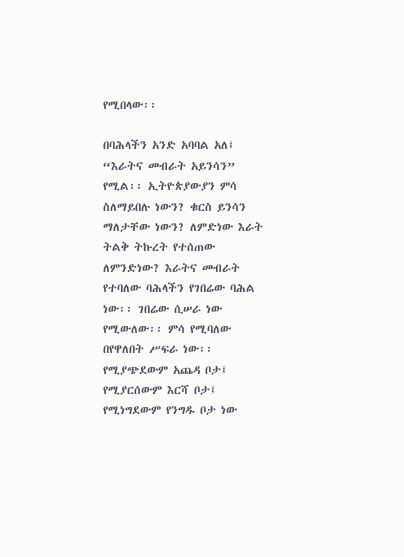የሚበላው፡፡

በባሕላችን አንድ አባባል አለ፤ “እራትና መብራት አይንሳን” የሚል፡፡ ኢትዮጵያውያን ምሳ ስለማይበሉ ነውን? ቁርስ ይንሳን ማለታቸው ነውን? ለምድነው እራት ትልቅ ትኩረት የተሰጠው ለምንድነው? እራትና መብራት የተባለው ባሕላችን የገበሬው ባሕል ነው፡፡ ገበሬው ሲሠራ ነው የሚውለው፡፡ ምሳ የሚባለው በየዋለበት ሥፍራ ነው፡፡ የሚያጭደውም አጨዳ ቦታ፤ የሚያርሰውም እርሻ ቦታ፤ የሚነግደውም የንግዱ ቦታ ነው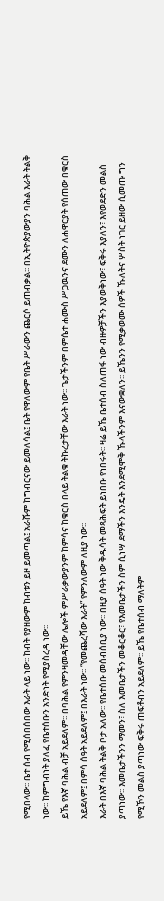የሚበላው፡፡ ቤተ ሰብ የሚሰበሰበው እራት ላይ ነው፡፡ ከብት የያዘውም ከብቱን ይዞ ይመጣል፤ አራሹም ከግብርናው ይመለሳል፤ ቤት የዋለውም የቤት ሥራውን ጨርሶ ይጠብቃል፡፡ በኢትዮጵያውያን ባሕል እራት ትልቅ ነው፡፡ ከምግብነት ያለፈ የቤተሰቡን አንድነት የሚያስረዳ ነው፡፡
ይኼ የእኛ ባሕል ብቻ አይደለም፡፡ በባሕል የምንዛመዳቸው ሌሎች ምሥራቃውያንም ከምሳና ከቁርስ በላይ ትልቁ ትኩረታቸው እራት ነው፡፡ ጌታችንም በምሴተ ሐሙስ ሥጋዉንና ደሙን ለሐዋርያት የሰጠው በቁርስ አይደለም፤ በምሳ ሰዓት አይደለም፤ በእራት ነው፡፡ “የመጨረሻው እራት” የምንለውም ለዚያ ነው፡፡
እራት በእኛ ባሕል ትልቅ ቦታ አለው፡፡ የቤተሰቡ መሰብሰቢያ ነው፡፡ በዚያ ሰዓት ነው ቅዱሳት መጻሕፍት ይነበቡ የነበሩት፡፡ ዛሬ ይኼ ቤተሰብ ስለጠፋ ነው ብዙዎቻችን እያወቅነው፣ ፍቅሩ እያለን፣ እየወደድን መልስ ያጣነው፡፡ እመቤታችንን ማመን፣ ስለ እመቤታችን መቆርቆር፣ የእመቤታችን ስም ሲነሣ ደማችን እንዴት እንደሚሞቅ ኹላችንም እናውቋለን፡፡ ይኼንን የሚቃወሙ ሰዎች ኹለትና ሦስት ነገር ይዘው ሲመጡ ግን የሚኾን መልስ ያጣነው ፍቅሩ ጠፍቶብን አይደለም፡፡ ይኼ የቤተሰብ ማለትም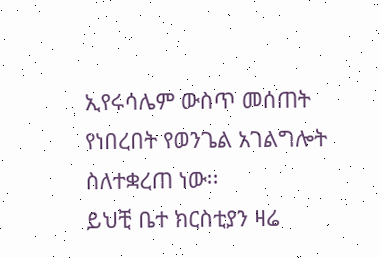ኢየሩሳሌም ውስጥ መሰጠት የነበረበት የወንጌል አገልግሎት ስለተቋረጠ ነው፡፡
ይህቺ ቤተ ክርስቲያን ዛሬ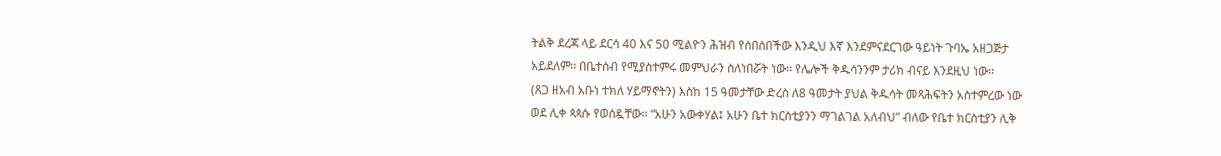ትልቅ ደረጃ ላይ ደርሳ 40 እና 50 ሚልዮን ሕዝብ የሰበሰበችው እንዲህ እኛ እንደምናደርገው ዓይነት ጉባኤ አዘጋጅታ አይደለም፡፡ በቤተሰብ የሚያስተምሩ መምህራን ስለነበሯት ነው፡፡ የሌሎች ቅዱሳንንም ታሪክ ብናይ እንደዚህ ነው፡፡
(ጸጋ ዘአብ አቡነ ተክለ ሃይማኖትን) እስከ 15 ዓመታቸው ድረስ ለ8 ዓመታት ያህል ቅዱሳት መጻሕፍትን አስተምረው ነው ወደ ሊቀ ጳጳሱ የወሰዷቸው፡፡ “አሁን አውቀሃል፤ አሁን ቤተ ክርስቲያንን ማገልገል አለብህ” ብለው የቤተ ክርስቲያን ሊቅ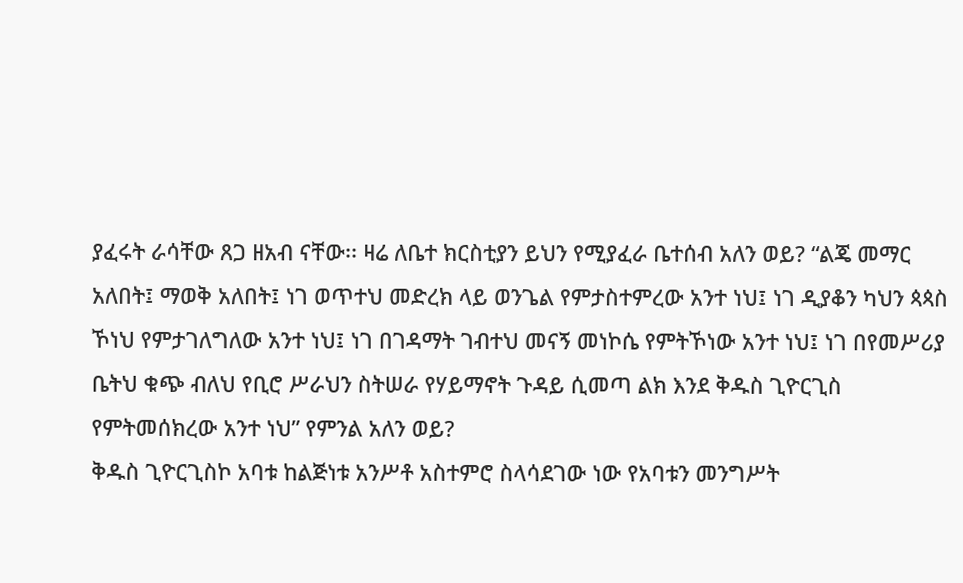ያፈሩት ራሳቸው ጸጋ ዘአብ ናቸው፡፡ ዛሬ ለቤተ ክርስቲያን ይህን የሚያፈራ ቤተሰብ አለን ወይ? “ልጄ መማር አለበት፤ ማወቅ አለበት፤ ነገ ወጥተህ መድረክ ላይ ወንጌል የምታስተምረው አንተ ነህ፤ ነገ ዲያቆን ካህን ጳጳስ ኾነህ የምታገለግለው አንተ ነህ፤ ነገ በገዳማት ገብተህ መናኝ መነኮሴ የምትኾነው አንተ ነህ፤ ነገ በየመሥሪያ ቤትህ ቁጭ ብለህ የቢሮ ሥራህን ስትሠራ የሃይማኖት ጉዳይ ሲመጣ ልክ እንደ ቅዱስ ጊዮርጊስ የምትመሰክረው አንተ ነህ” የምንል አለን ወይ?
ቅዱስ ጊዮርጊስኮ አባቱ ከልጅነቱ አንሥቶ አስተምሮ ስላሳደገው ነው የአባቱን መንግሥት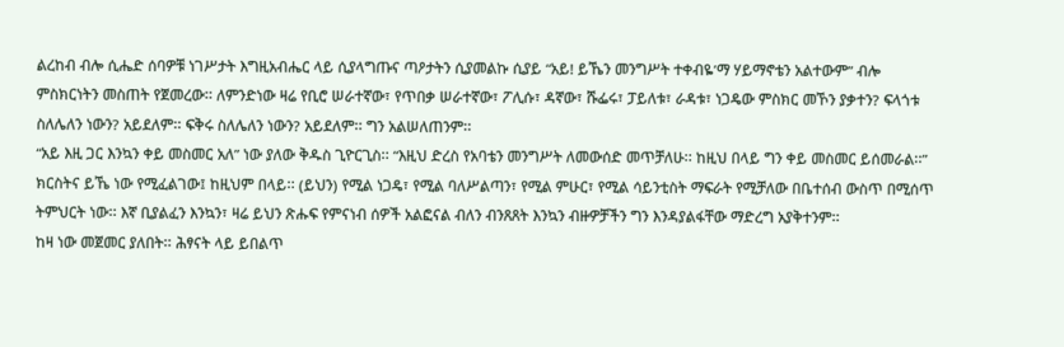ልረከብ ብሎ ሲሔድ ሰባዎቹ ነገሥታት እግዚአብሔር ላይ ሲያላግጡና ጣዖታትን ሲያመልኩ ሲያይ “አይ! ይኼን መንግሥት ተቀብዬ’ማ ሃይማኖቴን አልተውም” ብሎ ምስክርነትን መስጠት የጀመረው፡፡ ለምንድነው ዛሬ የቢሮ ሠራተኛው፣ የጥበቃ ሠራተኛው፣ ፖሊሱ፣ ዳኛው፣ ሹፌሩ፣ ፓይለቱ፣ ራዳቱ፣ ነጋዴው ምስክር መኾን ያቃተን? ፍላጎቱ ስለሌለን ነውን? አይደለም፡፡ ፍቅሩ ስለሌለን ነውን? አይደለም፡፡ ግን አልሠለጠንም፡፡
“አይ እዚ ጋር እንኳን ቀይ መስመር አለ” ነው ያለው ቅዱስ ጊዮርጊስ፡፡ “እዚህ ድረስ የአባቴን መንግሥት ለመውሰድ መጥቻለሁ፡፡ ከዚህ በላይ ግን ቀይ መስመር ይሰመራል፡፡” ክርስትና ይኼ ነው የሚፈልገው፤ ከዚህም በላይ፡፡ (ይህን) የሚል ነጋዴ፣ የሚል ባለሥልጣን፣ የሚል ምሁር፣ የሚል ሳይንቲስት ማፍራት የሚቻለው በቤተሰብ ውስጥ በሚሰጥ ትምህርት ነው፡፡ እኛ ቢያልፈን እንኳን፣ ዛሬ ይህን ጽሑፍ የምናነብ ሰዎች አልፎናል ብለን ብንጸጸት እንኳን ብዙዎቻችን ግን እንዳያልፋቸው ማድረግ አያቅተንም፡፡
ከዛ ነው መጀመር ያለበት፡፡ ሕፃናት ላይ ይበልጥ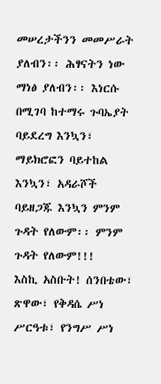መሠረታችንን መመሥራት ያለብን፡፡ ሕፃናትን ነው ማነፅ ያለብን፡፡ እነርሱ በሚገባ ከተማሩ ጉባኤያት ባይደረግ እንኳን፣ ማይክሮፎን ባይተከል እንኳን፣ አዳራሾች ባይዘጋጁ እንኳን ምንም ጉዳት የለውም፡፡ ምንም ጉዳት የለውም!!!
እስኪ አስቡት! ሰንበቴው፣ ጽዋው፣ የቅዳሴ ሥነ ሥርዓቱ፣ የንግሥ ሥነ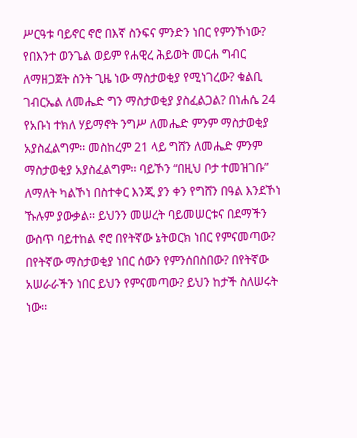ሥርዓቱ ባይኖር ኖሮ በእኛ ስንፍና ምንድን ነበር የምንኾነው? የበእንተ ወንጌል ወይም የሐዊረ ሕይወት መርሐ ግብር ለማዘጋጀት ስንት ጊዜ ነው ማስታወቂያ የሚነገረው? ቁልቢ ገብርኤል ለመሔድ ግን ማስታወቂያ ያስፈልጋል? በነሐሴ 24 የአቡነ ተክለ ሃይማኖት ንግሥ ለመሔድ ምንም ማስታወቂያ አያስፈልግም፡፡ መስከረም 21 ላይ ግሸን ለመሔድ ምንም ማስታወቂያ አያስፈልግም፡፡ ባይኾን “በዚህ ቦታ ተመዝገቡ” ለማለት ካልኾነ በስተቀር እንጂ ያን ቀን የግሸን በዓል እንደኾነ ኹሉም ያውቃል፡፡ ይህንን መሠረት ባይመሠርቱና በደማችን ውስጥ ባይተከል ኖሮ በየትኛው ኔትወርክ ነበር የምናመጣው? በየትኛው ማስታወቂያ ነበር ሰውን የምንሰበስበው? በየትኛው አሠራራችን ነበር ይህን የምናመጣው? ይህን ከታች ስለሠሩት ነው፡፡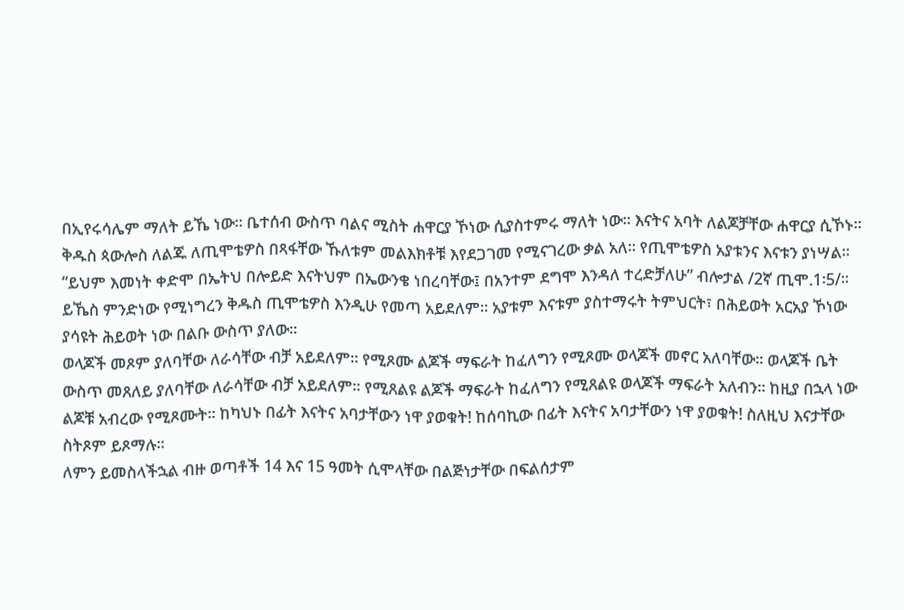በኢየሩሳሌም ማለት ይኼ ነው፡፡ ቤተሰብ ውስጥ ባልና ሚስት ሐዋርያ ኾነው ሲያስተምሩ ማለት ነው፡፡ እናትና አባት ለልጆቻቸው ሐዋርያ ሲኾኑ፡፡ ቅዱስ ጳውሎስ ለልጁ ለጢሞቴዎስ በጻፋቸው ኹለቱም መልእክቶቹ እየደጋገመ የሚናገረው ቃል አለ፡፡ የጢሞቴዎስ አያቱንና እናቱን ያነሣል፡፡ “ይህም እመነት ቀድሞ በኤትህ በሎይድ እናትህም በኤውንቄ ነበረባቸው፤ በአንተም ደግሞ እንዳለ ተረድቻለሁ” ብሎታል /2ኛ ጢሞ.1፡5/፡፡ ይኼስ ምንድነው የሚነግረን ቅዱስ ጢሞቴዎስ እንዲሁ የመጣ አይደለም፡፡ አያቱም እናቱም ያስተማሩት ትምህርት፣ በሕይወት አርአያ ኾነው ያሳዩት ሕይወት ነው በልቡ ውስጥ ያለው፡፡
ወላጆች መጾም ያለባቸው ለራሳቸው ብቻ አይደለም፡፡ የሚጾሙ ልጆች ማፍራት ከፈለግን የሚጾሙ ወላጆች መኖር አለባቸው፡፡ ወላጆች ቤት ውስጥ መጸለይ ያለባቸው ለራሳቸው ብቻ አይደለም፡፡ የሚጸልዩ ልጆች ማፍራት ከፈለግን የሚጸልዩ ወላጆች ማፍራት አለብን፡፡ ከዚያ በኋላ ነው ልጆቹ አብረው የሚጾሙት፡፡ ከካህኑ በፊት እናትና አባታቸውን ነዋ ያወቁት! ከሰባኪው በፊት እናትና አባታቸውን ነዋ ያወቁት! ስለዚህ እናታቸው ስትጾም ይጾማሉ፡፡
ለምን ይመስላችኋል ብዙ ወጣቶች 14 እና 15 ዓመት ሲሞላቸው በልጅነታቸው በፍልሰታም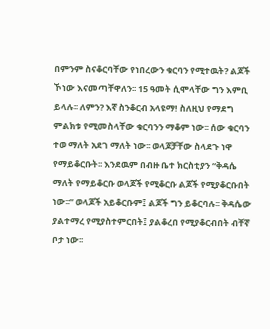በምንም ስናቆርባቸው የነበረውን ቁርባን የሚተዉት? ልጆች ኾነው እናመጣቸዋለን፡፡ 15 ዓመት ሲሞላቸው ግን እምቢ ይላሉ፡፡ ለምን? እኛ ስንቆርብ አላዩማ! ስለዚህ የማደግ ምልክቱ የሚመስላቸው ቁርባንን ማቆም ነው፡፡ ሰው ቁርባን ተወ ማለት አደገ ማለት ነው፡፡ ወላጆቻቸው ስላደጉ ነዋ የማይቆርቡት፡፡ እንደዉም በብዙ ቤተ ክርስቲያን “ቅዳሴ ማለት የማይቆርቡ ወላጆች የሚቆርቡ ልጆች የሚያቆርቡበት ነው፡፡” ወላጆች አይቆርቡም፤ ልጆች ግን ይቆርባሉ፡፡ ቅዳሴው ያልተማረ የሚያስተምርበት፤ ያልቆረበ የሚያቆርብበት ብቸኛ ቦታ ነው፡፡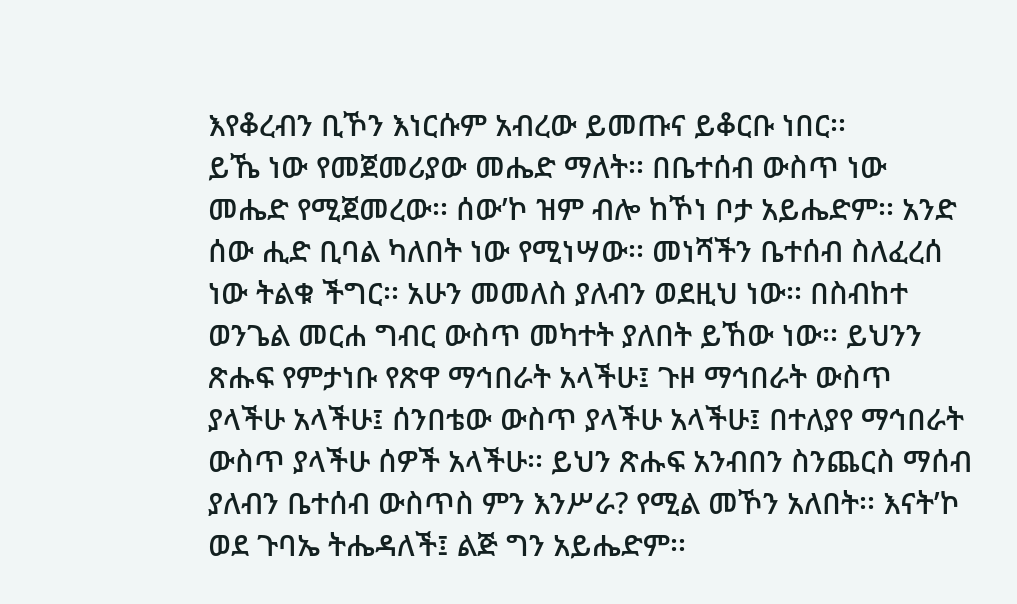እየቆረብን ቢኾን እነርሱም አብረው ይመጡና ይቆርቡ ነበር፡፡
ይኼ ነው የመጀመሪያው መሔድ ማለት፡፡ በቤተሰብ ውስጥ ነው መሔድ የሚጀመረው፡፡ ሰው’ኮ ዝም ብሎ ከኾነ ቦታ አይሔድም፡፡ አንድ ሰው ሒድ ቢባል ካለበት ነው የሚነሣው፡፡ መነሻችን ቤተሰብ ስለፈረሰ ነው ትልቁ ችግር፡፡ አሁን መመለስ ያለብን ወደዚህ ነው፡፡ በስብከተ ወንጌል መርሐ ግብር ውስጥ መካተት ያለበት ይኸው ነው፡፡ ይህንን ጽሑፍ የምታነቡ የጽዋ ማኅበራት አላችሁ፤ ጉዞ ማኅበራት ውስጥ ያላችሁ አላችሁ፤ ሰንበቴው ውስጥ ያላችሁ አላችሁ፤ በተለያየ ማኅበራት ውስጥ ያላችሁ ሰዎች አላችሁ፡፡ ይህን ጽሑፍ አንብበን ስንጨርስ ማሰብ ያለብን ቤተሰብ ውስጥስ ምን እንሥራ? የሚል መኾን አለበት፡፡ እናት’ኮ ወደ ጉባኤ ትሔዳለች፤ ልጅ ግን አይሔድም፡፡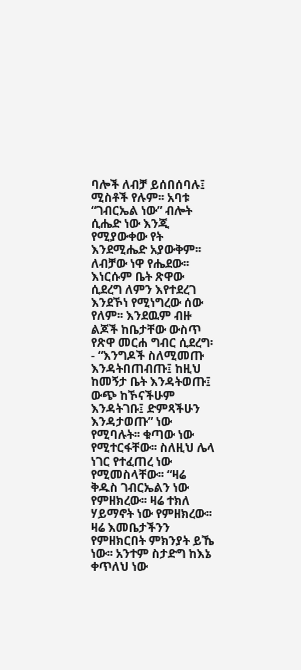ባሎች ለብቻ ይሰበሰባሉ፤ ሚስቶች የሉም፡፡ አባቱ “ገብርኤል ነው” ብሎት ሲሔድ ነው እንጂ የሚያውቀው የት እንደሚሔድ አያውቅም፡፡ ለብቻው ነዋ የሔደው፡፡ እነርሱም ቤት ጽዋው ሲደረግ ለምን እየተደረገ እንደኾነ የሚነግረው ሰው የለም፡፡ እንደዉም ብዙ ልጆች ከቤታቸው ውስጥ የጽዋ መርሐ ግብር ሲደረግ፡- “እንግዶች ስለሚመጡ እንዳትበጠብጡ፤ ከዚህ ከመኝታ ቤት እንዳትወጡ፤ ውጭ ከኾናችሁም እንዳትገቡ፤ ድምጻችሁን እንዳታወጡ” ነው የሚባሉት፡፡ ቁጣው ነው የሚተርፋቸው፡፡ ስለዚህ ሌላ ነገር የተፈጠረ ነው የሚመስላቸው፡፡ “ዛሬ ቅዱስ ገብርኤልን ነው የምዘክረው፡፡ ዛሬ ተክለ ሃይማኖት ነው የምዘክረው፡፡ ዛሬ እመቤታችንን የምዘክርበት ምክንያት ይኼ ነው፡፡ አንተም ስታድግ ከእኔ ቀጥለህ ነው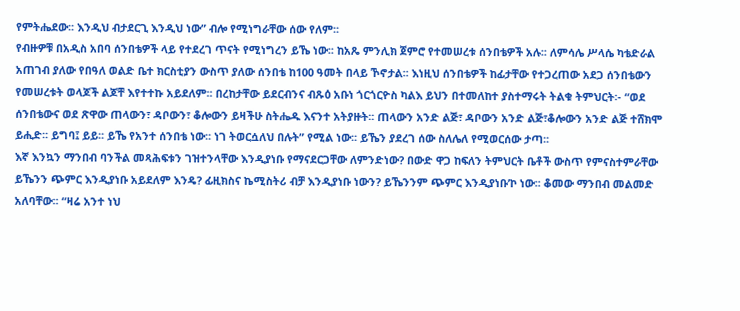የምትሔደው፡፡ እንዲህ ብታደርጊ እንዲህ ነው” ብሎ የሚነግራቸው ሰው የለም፡፡
የብዙዎቹ በአዲስ አበባ ሰንበቴዎች ላይ የተደረገ ጥናት የሚነግረን ይኼ ነው፡፡ ከአጼ ምንሊክ ጀምሮ የተመሠረቱ ሰንበቴዎች አሉ፡፡ ለምሳሌ ሥላሴ ካቴድራል አጠገብ ያለው የበዓለ ወልድ ቤተ ክርስቲያን ውስጥ ያለው ሰንበቴ ከ100 ዓመት በላይ ኾኖታል፡፡ እነዚህ ሰንበቴዎች ከፊታቸው የተጋረጠው አደጋ ሰንበቴውን የመሠረቱት ወላጆች ልጆቸ እየተተኩ አይደለም፡፡ በረከታቸው ይደርብንና ብጹዕ አቡነ ጎርጎርዮስ ካልእ ይህን በተመለከተ ያስተማሩት ትልቁ ትምህርት፡- “ወደ ሰንበቴውና ወደ ጽዋው ጠላውን፣ ዳቦውን፣ ቆሎውን ይዛችሁ ስትሔዱ እናንተ አትያዙት፡፡ ጠላውን አንድ ልጅ፣ ዳቦውን አንድ ልጅ፣ቆሎውን አንድ ልጅ ተሸክሞ ይሒድ፡፡ ይግባ፤ ይይ፡፡ ይኼ የአንተ ሰንበቴ ነው፡፡ ነገ ትወርሷለህ በሉት” የሚል ነው፡፡ ይኼን ያደረገ ሰው ስለሌለ የሚወርሰው ታጣ፡፡
እኛ እንኳን ማንበብ ባንችል መጻሕፍቱን ገዝተንላቸው እንዲያነቡ የማናደርጋቸው ለምንድነው? በውድ ዋጋ ከፍለን ትምህርት ቤቶች ውስጥ የምናስተምራቸው ይኼንን ጭምር እንዲያነቡ አይደለም እንዴ? ፊዚክስና ኬሚስትሪ ብቻ እንዲያነቡ ነውን? ይኼንንም ጭምር እንዲያነቡ’ኮ ነው፡፡ ቆመው ማንበብ መልመድ አለባቸው፡፡ “ዛሬ አንተ ነህ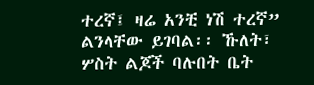ተረኛ፤ ዛሬ አንቺ ነሽ ተረኛ” ልንላቸው ይገባል፡፡ ኹለት፣ ሦስት ልጆች ባሉበት ቤት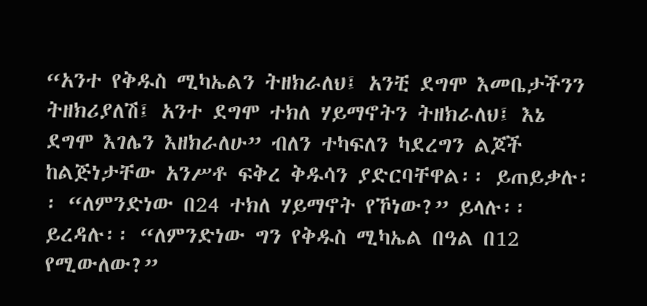“አንተ የቅዱስ ሚካኤልን ትዘክራለህ፤ አንቺ ደግሞ እመቤታችንን ትዘክሪያለሽ፤ አንተ ደግሞ ተክለ ሃይማኖትን ትዘክራለህ፤ እኔ ደግሞ እገሌን እዘክራለሁ” ብለን ተካፍለን ካደረግን ልጆች ከልጅነታቸው አንሥቶ ፍቅረ ቅዱሳን ያድርባቸዋል፡፡ ይጠይቃሉ፡፡ “ለምንድነው በ24 ተክለ ሃይማኖት የኾነው?” ይላሉ፡፡ ይረዳሉ፡፡ “ለምንድነው ግን የቅዱስ ሚካኤል በዓል በ12 የሚውለው?”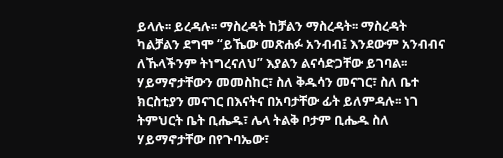ይላሉ፡፡ ይረዳሉ፡፡ ማስረዳት ከቻልን ማስረዳት፡፡ ማስረዳት ካልቻልን ደግሞ “ይኼው መጽሐፉ አንብብ፤ እንደውም አንብብና ለኹላችንም ትነግረናለህ” እያልን ልናሳድጋቸው ይገባል፡፡ ሃይማኖታቸውን መመስከር፣ ስለ ቅዱሳን መናገር፣ ስለ ቤተ ክርስቲያን መናገር በእናትና በአባታቸው ፊት ይለምዳሉ፡፡ ነገ ትምህርት ቤት ቢሔዱ፣ ሌላ ትልቅ ቦታም ቢሔዱ ስለ ሃይማኖታቸው በየጉባኤው፣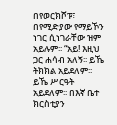በየወርክሾፑ፣ በየሚድያው የማይኾን ነገር ሲነገራቸው ዝም አይሉም፡፡ “አይ! እዚህ ጋር ሐሳብ አለኝ፡፡ ይኼ ትክክል አይደለም፡፡ ይኼ ሥርዓት አይደለም፡፡ በእኛ ቤተ ክርስቲያን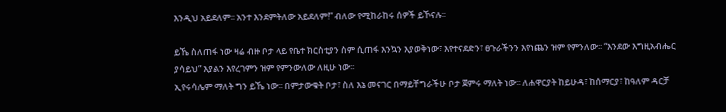እንዲህ አይደለም፡፡ አንተ እንደምትለው አይደለም!” ብለው የሚከራከሩ ሰዎች ይኾናሉ፡፡

ይኼ ስለጠፋ ነው ዛሬ ብዙ ቦታ ላይ የቤተ ክርስቲያን ስም ሲጠፋ እንኳን እያወቅነው፣ እየተናደድን፣ ፀጉራችንን እየነጨን ዝም የምንለው፡፡ “እንደው እግዚአብሔር ያሳይህ” እያልን እየረገምን ዝም የምንውለው ለዚሁ ነው፡፡
ኢየሩሳሌም ማለት ግን ይኼ ነው፡፡ በምታውቁት ቦታ፣ ስለ እኔ መናገር በማይቸግራችሁ ቦታ ጀምሩ ማለት ነው፡፡ ለሐዋርያት ከይሁዳ፣ ከሰማርያ፣ ከዓለም ዳርቻ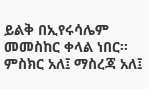ይልቅ በኢየሩሳሌም መመስከር ቀላል ነበር፡፡ ምስክር አለ፤ ማስረጃ አለ፤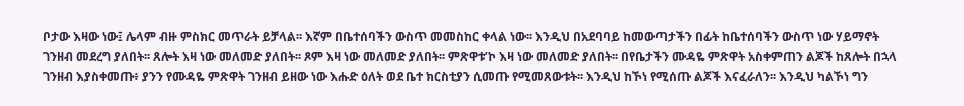ቦታው እዛው ነው፤ ሌላም ብዙ ምስክር መጥራት ይቻላል፡፡ እኛም በቤተሰባችን ውስጥ መመስከር ቀላል ነው፡፡ እንዲህ በአደባባይ ከመውጣታችን በፊት ከቤተሰባችን ውስጥ ነው ሃይማኖት ገንዘብ መደረግ ያለበት፡፡ ጸሎት እዛ ነው መለመድ ያለበት፡፡ ጾም እዛ ነው መለመድ ያለበት፡፡ ምጽዋቱ’ኮ እዛ ነው መለመድ ያለበት፡፡ በየቤታችን ሙዳዬ ምጽዋት አስቀምጠን ልጆች ከጸሎት በኋላ ገንዘብ እያስቀመጡ፥ ያንን የሙዳዬ ምጽዋት ገንዘብ ይዘው ነው እሑድ ዕለት ወደ ቤተ ክርስቲያን ሲመጡ የሚመጸውቱት፡፡ እንዲህ ከኾነ የሚሰጡ ልጆች እናፈራለን፡፡ እንዲህ ካልኾነ ግን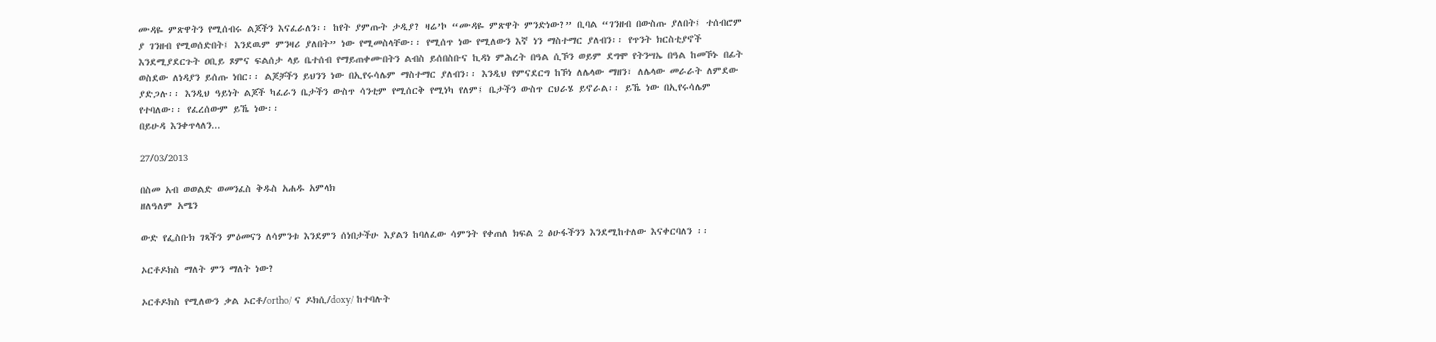ሙዳዬ ምጽዋትን የሚሰብሩ ልጆችን እናፈራለን፡፡ ከየት ያምጡት ታዲያ? ዛሬ’ኮ “ሙዳዬ ምጽዋት ምንድነው?” ቢባል “ገንዘብ በውስጡ ያለበት፤ ተሰብሮም ያ ገንዘብ የሚወሰድበት፤ እንደዉም ምንዛሪ ያለበት” ነው የሚመስላቸው፡፡ የሚሰጥ ነው የሚለውን እኛ ነን ማስተማር ያለብን፡፡ የጥንት ክርስቲያኖች እንደሚያደርጉት ዐቢይ ጾምና ፍልሰታ ላይ ቤተሰብ የማይጠቀሙበትን ልብስ ይሰበስቡና ኪዳነ ምሕረት በዓል ሲኾን ወይም ደግሞ የትንሣኤ በዓል ከመኾኑ በፊት ወስደው ለነዳያን ይሰጡ ነበር፡፡ ልጆቻችን ይህንን ነው በኢየሩሳሌም ማስተማር ያለብን፡፡ እንዲህ የምናደርግ ከኾነ ለሌላው ማዘን፣ ለሌላው መራራት ለምደው ያድጋሉ፡፡ እንዲህ ዓይነት ልጆች ካፈራን ቤታችን ውስጥ ሳንቲም የሚሰርቅ የሚነካ የለም፤ ቤታችን ውስጥ ርህራሄ ይኖራል፡፡ ይኼ ነው በኢየሩሳሌም የተባለው፡፡ የፈረሰውም ይኼ ነው፡፡
በይሁዳ እንቀጥላለን...

27/03/2013

በስመ አብ ወወልድ ወመንፈስ ቅዱስ አሐዱ አምላክ
ዘለዓለም አሜን

ውድ የፌስቡክ ገጻችን ምዕመናን ለሳምንቱ እንደምን ሰነበታችሁ እያልን ከባለፈው ሳምንት የቀጠለ ክፍል 2 ፅሁፋችንን እንደሚከተለው እናቀርባለን ፡፡

ኦርቶዶክስ ማለት ምን ማለት ነው?

ኦርቶዶክስ የሚለውን ቃል ኦርቶ/ortho/ ና ዶክሲ/doxy/ ከተባሉት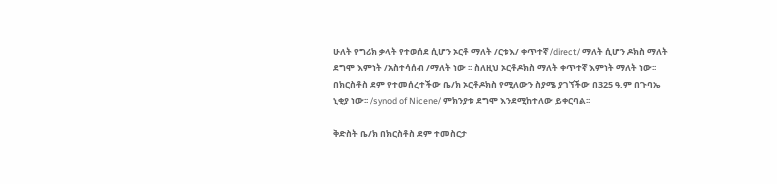ሁለት የግሪክ ቃላት የተወሰደ ሲሆን ኦርቶ ማለት /ርቱእ/ ቀጥተኛ /direct/ ማለት ሲሆን ዶክስ ማለት ደግሞ እምነት /አስተሳሰብ /ማለት ነው ፡፡ ስለዚህ ኦርቶዶክስ ማለት ቀጥተኛ እምነት ማለት ነው፡፡
በክርስቶስ ደም የተመሰረተችው ቤ/ክ ኦርቶዶክስ የሚለውን ስያሜ ያገኘችው በ325 ዓ.ም በጉባኤ ኒቂያ ነው፡፡ /synod of Nicene/ ምክንያቱ ደግሞ እንደሚከተለው ይቀርባል፡፡

ቅድስት ቤ/ክ በክርስቶስ ደም ተመስርታ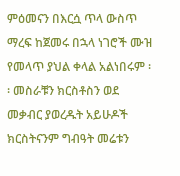ምዕመናን በእርሷ ጥላ ውስጥ ማረፍ ከጀመሩ በኋላ ነገሮች ሙዝ የመላጥ ያህል ቀላል አልነበሩም ፡፡ መስራቹን ክርስቶስን ወደ መቃብር ያወረዱት አይሁዶች ክርስትናንም ግብዓት መሬቱን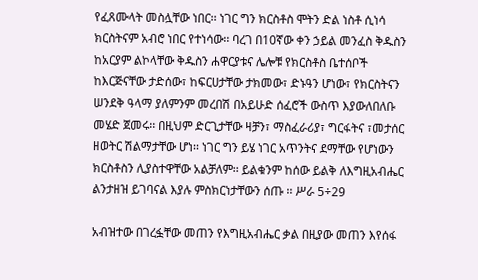የፈጸሙላት መስሏቸው ነበር፡፡ ነገር ግን ክርስቶስ ሞትን ድል ነስቶ ሲነሳ ክርስትናም አብሮ ነበር የተነሳው፡፡ ባረገ በ10ኛው ቀን ኃይል መንፈስ ቅዱስን ከአርያም ልኮላቸው ቅዱስን ሐዋርያቱና ሌሎቹ የክርስቶስ ቤተሰቦች ከእርጅናቸው ታድሰው፣ ከፍርሀታቸው ታክመው፣ ድኑዓን ሆነው፣ የክርስትናን ሠንደቅ ዓላማ ያለምንም መረበሽ በአይሁድ ሰፈሮች ውስጥ እያውለበለቡ መሄድ ጀመሩ፡፡ በዚህም ድርጊታቸው ዛቻን፣ ማስፈራሪያ፣ ግርፋትና ፣መታሰር ዘወትር ሽልማታቸው ሆነ፡፡ ነገር ግን ይሄ ነገር አጥንትና ደማቸው የሆነውን ክርስቶስን ሊያስተዋቸው አልቻለም፡፡ ይልቁንም ከሰው ይልቅ ለእግዚአብሔር ልንታዘዝ ይገባናል እያሉ ምስክርነታቸውን ሰጡ ፡፡ ሥራ 5÷29

አብዝተው በገረፏቸው መጠን የእግዚአብሔር ቃል በዚያው መጠን እየሰፋ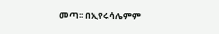መጣ፡፡ በኢየሩሳሌምም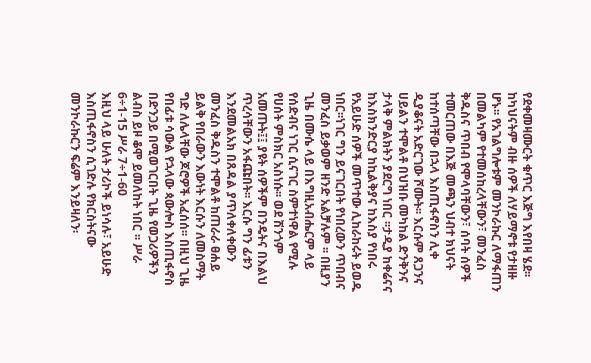የደቀመዛሙርት ቁጥር እጅግ እየበዛ ሄደ፡፡ ከካህናትም ብዙ ሰዎች ለሃይማኖቱ የታዘዙ ሆኑ፡፡ የአገልግሎቱም መንኮራኩር ለማፋጠን በመልካም የተመሰከረላቸውን፣ መንፈስ ቅዱስና ጥበብ የሞላባቸውን፣ ሰባት ሰዎች ተመርጠው በእጅ መጫን ህብተ ክህናት ከተሰጣቸው በኋላ እስጢፋኖስን ሊቀ ዲያቆናት አድርገው ሾሙት፡፡ እርሱም ጸጋንና ሀይልን ተሞልቶ በህዝቡ መካከል ድንቅንና ታላቅ ምልክትን ያደርግ ነበር ፡፡ታዲያ ከቀሬናና ከእስክንድርያ ከኪልቅያና ከእስያ የነበሩ የአይሁድ ሰዎች መጥተው ሊከራከሩት ይወዱ ነበር፡፡ነገር ግን ይናገርበት የነበረውን ጥበብና መንፈስ ይቃወም ዘንድ አልቻሉም ፡፡ በዚያን ጊዜ በሙሴ ላይ በእግዚአብሔርም ላይ የሰድብና ነገር ሲናገር ስምተነዋል የሚሉ የሀሰት ምስክር አስነሱ፡፡ ወደ ሽንጎም አመጡት፤፤ ያዩት ሰዎችም በንዴትና በእልህ ጥረሳቸውን አፋጩበት፡፡ እርሱ ግን ፊቱን እንደመልአክ በጸዳል ያጥለቀለቀውን መንፈስ ቅዱስን ተሞልቶ ከጠራራ ፀሐይ ይልቅ የበራውን እውነት እርሱን ለመስማት ግድ ለሌላቸው ጆሮዎች አፈሰሰ፡፡ በዚህ ጊዜ የበፊቱ ሳውል የኋላው ጳውሎስ እስጢፋኖስ በድንጋይ በሚወገርበት ጊዜ የወጋሪዎችን ልብስ ይዞ ቆሞ ይመለከት ነበር ፡፡ ሥራ 6÷1-15 ሥራ 7÷1-60
እዚህ ላይ ሁለት ታሪኮች ይነሳሉ፣ አይሁድ እስጢፋኖስን ሲገድሉ የክርስትናው መንኮራኩርን ፍሬም እንይዛለን፡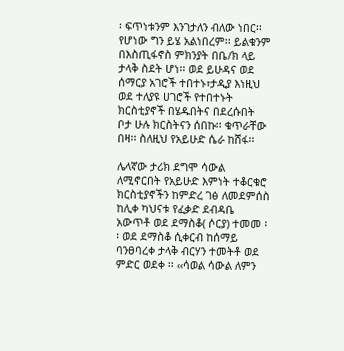፡ ፍጥነቱንም እንገታለን ብለው ነበር፡፡ የሆነው ግን ይሄ አልነበረም፡፡ ይልቁንም በእስጢፋኖስ ምክንያት በቤ/ክ ላይ ታላቅ ስደት ሆነ፡፡ ወደ ይሁዳና ወደ ሰማርያ አገሮች ተበተኑ፣ታዲያ እነዚህ ወደ ተለያዩ ሀገሮች የተበተኑት ክርስቲያኖች በሄዱበትና በደረሱበት ቦታ ሁሉ ክርስትናን ሰበኩ፡፡ ቁጥራቸው በዛ፡፡ ስለዚህ የአይሁድ ሴራ ከሸፋ፡፡

ሌላኛው ታሪክ ደግሞ ሳውል ለሚኖርበት የአይሁድ እምነት ተቆርቁሮ ክርስቲያኖችን ከምድረ ገፅ ለመደምሰስ ከሊቀ ካህናቱ የፈቃድ ደብዳቤ አውጥቶ ወደ ደማስቆ( ሶርያ) ተመመ ፡፡ ወደ ደማስቆ ሲቀርብ ከሰማይ ባንፀባረቀ ታላቅ ብርሃን ተመትቶ ወደ ምድር ወደቀ ፡፡ ‹‹ሳወል ሳውል ለምን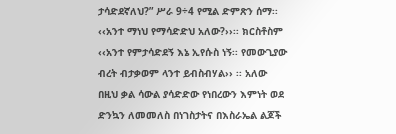ታሳድደኛለህ?” ሥራ 9÷4 የሚል ድምጽን ሰማ፡፡ ‹‹አንተ ማነህ የማሳድድህ አለው?››፡፡ ክርስቶስም ‹‹አንተ የምታሳድደኝ እኔ ኢየሱስ ነኝ፡፡ የመውጊያው ብረት ብታቃወም ላንተ ይብስብሃል›› ፡፡ አለው በዚህ ቃል ሳውል ያሳድድው የነበረውን እምነት ወደ ድንኳን ለመመለስ በነገስታትና በእስራኤል ልጆች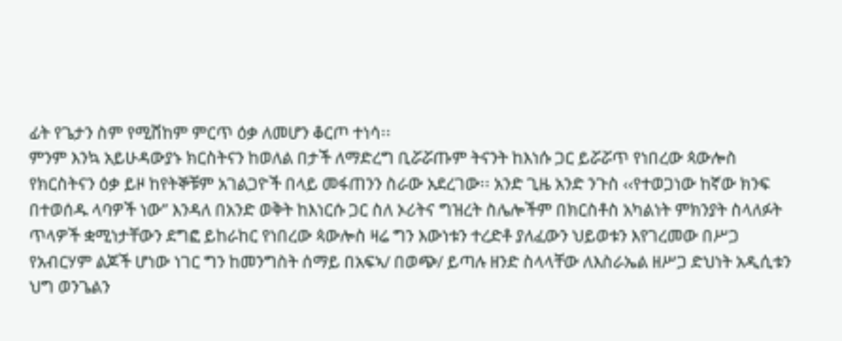ፊት የጌታን ስም የሚሸከም ምርጥ ዕቃ ለመሆን ቆርጦ ተነሳ፡፡
ምንም እንኳ አይሁዳውያኑ ክርስትናን ከወለል በታች ለማድረግ ቢሯሯጡም ትናንት ከእነሱ ጋር ይሯሯጥ የነበረው ጳውሎስ የክርስትናን ዕቃ ይዞ ከየትኞቹም አገልጋዮች በላይ መፋጠንን ስራው አደረገው፡፡ አንድ ጊዜ አንድ ንጉስ ‹‹የተወጋነው ከኛው ክንፍ በተወሰዱ ላባዎች ነው’’ እንዳለ በአንድ ወቅት ከእነርሱ ጋር ስለ ኦሪትና ግዝረት ስሌሎችም በክርስቶስ አካልነት ምክንያት ስላለፉት ጥላዎች ቋሚነታቸውን ደግፎ ይከራከር የነበረው ጳውሎስ ዛሬ ግን እውነቱን ተረድቶ ያለፈውን ህይወቱን እየገረመው በሥጋ የአብርሃም ልጆች ሆነው ነገር ግን ከመንግስት ሰማይ በአፍኣ/ በወጭ/ ይጣሉ ዘንድ ስላላቸው ለእስራኤል ዘሥጋ ድህነት አዲሲቱን ህግ ወንጌልን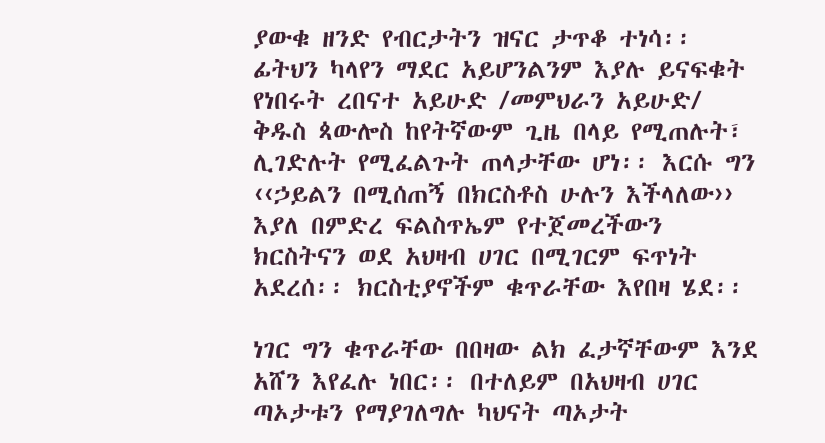ያውቁ ዘንድ የብርታትን ዝናር ታጥቆ ተነሳ፡፡ ፊትህን ካላየን ማደር አይሆንልንም እያሉ ይናፍቁት የነበሩት ረበናተ አይሁድ /መምህራን አይሁድ/ ቅዱስ ጳውሎስ ከየትኛውም ጊዜ በላይ የሚጠሉት፣ ሊገድሉት የሚፈልጉት ጠላታቸው ሆነ፡፡ እርሱ ግን ‹‹ኃይልን በሚሰጠኝ በክርስቶስ ሁሉን እችላለው›› እያለ በምድረ ፍልስጥኤም የተጀመረችውን ክርስትናን ወደ አህዛብ ሀገር በሚገርም ፍጥነት አደረሰ፡፡ ክርስቲያኖችም ቁጥራቸው እየበዛ ሄደ፡፡

ነገር ግን ቁጥራቸው በበዛው ልክ ፈታኛቸውም እንደ አሸን እየፈሉ ነበር፡፡ በተለይም በአህዛብ ሀገር ጣኦታቱን የማያገለግሉ ካህናት ጣኦታት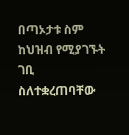በጣኦታቱ ስም ከህዝብ የሚያገኙት ገቢ ስለተቋረጠባቸው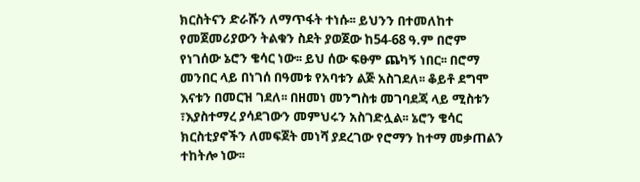ክርስትናን ድራሹን ለማጥፋት ተነሱ፡፡ ይህንን በተመለከተ የመጀመሪያውን ትልቁን ስደት ያወጀው ከ54-68 ዓ.ም በሮም የነገሰው ኔሮን ቄሳር ነው፡፡ ይህ ሰው ፍፁም ጨካኝ ነበር፡፡ በሮማ መንበር ላይ በነገሰ በዓመቱ የአባቱን ልጅ አስገደለ፡፡ ቆይቶ ደግሞ እናቱን በመርዝ ገደለ፡፡ በዘመነ መንግስቱ መገባደጃ ላይ ሚስቱን ፣እያስተማረ ያሳደገውን መምህሩን አስገድሏል፡፡ ኔሮን ቄሳር ክርስቲያኖችን ለመፍጀት መነሻ ያደረገው የሮማን ከተማ መቃጠልን ተከትሎ ነው፡፡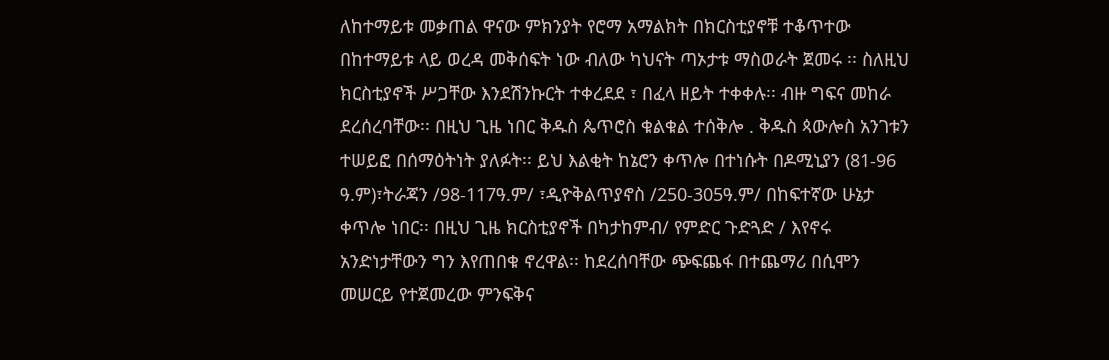ለከተማይቱ መቃጠል ዋናው ምክንያት የሮማ አማልክት በክርስቲያኖቹ ተቆጥተው በከተማይቱ ላይ ወረዳ መቅሰፍት ነው ብለው ካህናት ጣኦታቱ ማስወራት ጀመሩ ፡፡ ስለዚህ ክርስቲያኖች ሥጋቸው እንደሽንኩርት ተቀረደደ ፣ በፈላ ዘይት ተቀቀሉ፡፡ ብዙ ግፍና መከራ ደረሰረባቸው፡፡ በዚህ ጊዜ ነበር ቅዱስ ጴጥሮስ ቁልቁል ተሰቅሎ . ቅዱስ ጳውሎስ አንገቱን ተሠይፎ በሰማዕትነት ያለፉት፡፡ ይህ እልቂት ከኔሮን ቀጥሎ በተነሱት በዶሚኒያን (81-96 ዓ.ም)፣ትራጃን /98-117ዓ.ም/ ፣ዲዮቅልጥያኖስ /250-305ዓ.ም/ በከፍተኛው ሁኔታ ቀጥሎ ነበር፡፡ በዚህ ጊዜ ክርስቲያኖች በካታከምብ/ የምድር ጉድጓድ / እየኖሩ አንድነታቸውን ግን እየጠበቁ ኖረዋል፡፡ ከደረሰባቸው ጭፍጨፋ በተጨማሪ በሲሞን መሠርይ የተጀመረው ምንፍቅና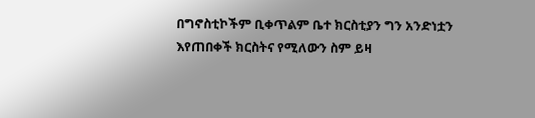በግኖስቲኮችም ቢቀጥልም ቤተ ክርስቲያን ግን አንድነቷን እየጠበቀች ክርስትና የሚለውን ስም ይዛ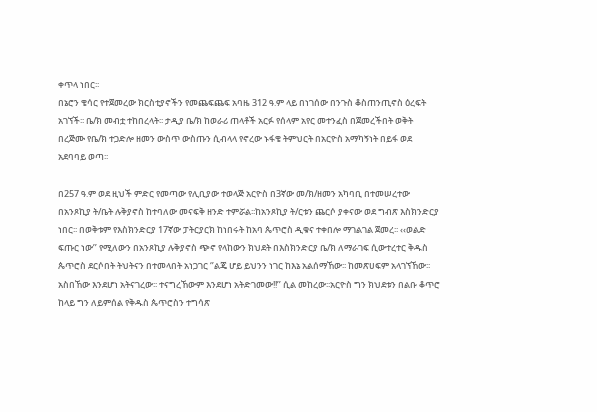ቀጥላ ነበር፡፡
በኔሮን ቄሳር የተጀመረው ክርስቲያኖችን የመጨፍጨፍ አባዜ 312 ዓ.ም ላይ በነገሰው በንጉስ ቆስጠንጢኖስ ዕረፍት አገኘች፡፡ ቤ/ክ መብቷ ተከበረላት፡፡ ታዲያ ቤ/ክ ከወራሪ ጠላቶች አርፉ የሰላም አየር መተንፈስ በጀመረችበት ወቅት በረጅሙ የቤ/ክ ተጋድሎ ዘመን ውስጥ ውስጡን ሲብላላ የኖረው ኑፋቄ ትምህርት በአርዮስ አማካኝነት በይፋ ወደ አደባባይ ወጣ፡፡

በ257 ዓ.ም ወደ ዚህች ምድር የመጣው የሊቢያው ተወላጅ አርዮስ በ3ኛው መ/ክ/ዘመን አካባቢ በተመሠረተው በአንጾኪያ ት/ቤት ሉቅያኖስ ከተባለው መናፍቅ ዘንድ ተምሯል፡፡ከአንጾኪያ ት/ርቱን ጨርሶ ያቀናው ወደ ግብጽ እስክንድርያ ነበር፡፡ በወቅቱም የእስክንድርያ 17ኛው ፓትርያርክ ከነበሩት ከአባ ጴጥሮስ ዲቁና ተቀበሎ ማገልገል ጀመረ፡፡ ‹‹ወልድ ፍጡር ነው’’ የሚለውን በአንጾኪያ ሉቅያኖስ ጭኖ የላከውን ክህደት በእስክንድርያ ቤ/ክ ለማራገፍ ሲውተረተር ቅዱስ ጴጥሮስ ደርሶበት ትህትናን በተመላበት አነጋገር ‘’ልጄ ሆይ ይህንን ነገር ከእኔ አልሰማኸው፡፡ ከመጽሀፍም አላገኘኸው፡፡ አስበኸው እንደሆነ አትናገረው፡፡ ተናግረኸውም እንደሆነ አትድገመው!!’’ ሲል መከረው፡፡አርዮስ ግን ክህደቱን በልቡ ቆጥሮ ከላይ ግን ለይምሰል የቅዱስ ጴጥሮስን ተግሳጽ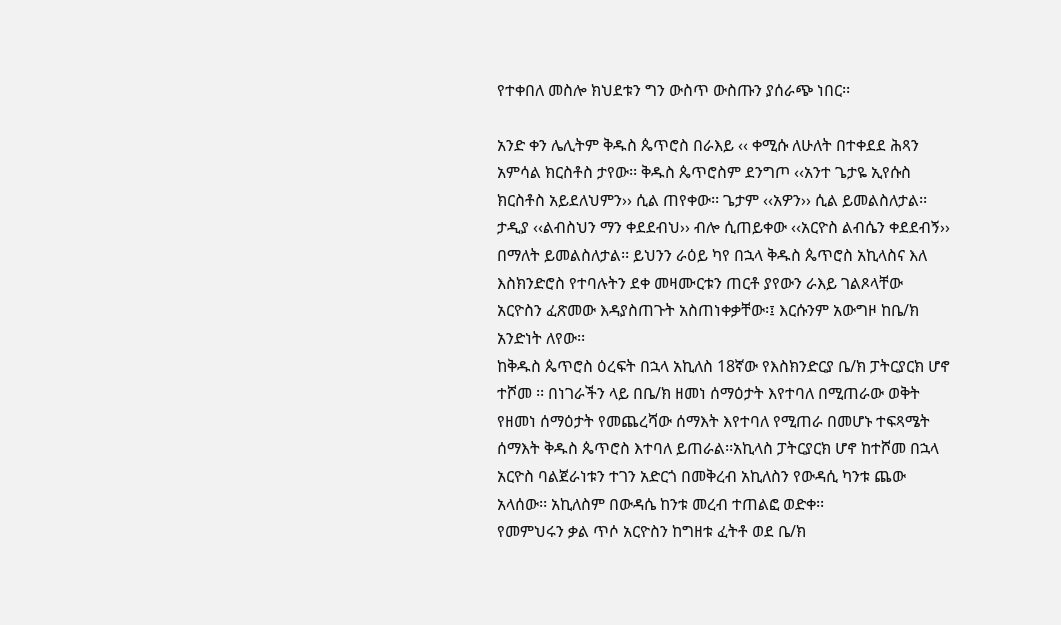የተቀበለ መስሎ ክህደቱን ግን ውስጥ ውስጡን ያሰራጭ ነበር፡፡

አንድ ቀን ሌሊትም ቅዱስ ጴጥሮስ በራእይ ‹‹ ቀሚሱ ለሁለት በተቀደደ ሕጻን አምሳል ክርስቶስ ታየው፡፡ ቅዱስ ጴጥሮስም ደንግጦ ‹‹አንተ ጌታዬ ኢየሱስ ክርስቶስ አይደለህምን›› ሲል ጠየቀው፡፡ ጌታም ‹‹አዎን›› ሲል ይመልስለታል፡፡ ታዲያ ‹‹ልብስህን ማን ቀደደብህ›› ብሎ ሲጠይቀው ‹‹አርዮስ ልብሴን ቀደደብኝ›› በማለት ይመልስለታል፡፡ ይህንን ራዕይ ካየ በኋላ ቅዱስ ጴጥሮስ አኪላስና እለ እስክንድሮስ የተባሉትን ደቀ መዛሙርቱን ጠርቶ ያየውን ራእይ ገልጾላቸው አርዮስን ፈጽመው እዳያስጠጉት አስጠነቀቃቸው፡፤ እርሱንም አውግዞ ከቤ/ክ አንድነት ለየው፡፡
ከቅዱስ ጴጥሮስ ዕረፍት በኋላ አኪለስ 18ኛው የእስክንድርያ ቤ/ክ ፓትርያርክ ሆኖ ተሾመ ፡፡ በነገራችን ላይ በቤ/ክ ዘመነ ሰማዕታት እየተባለ በሚጠራው ወቅት የዘመነ ሰማዕታት የመጨረሻው ሰማእት እየተባለ የሚጠራ በመሆኑ ተፍጻሜት ሰማእት ቅዱስ ጴጥሮስ እተባለ ይጠራል፡፡አኪላስ ፓትርያርክ ሆኖ ከተሾመ በኋላ አርዮስ ባልጀራነቱን ተገን አድርጎ በመቅረብ አኪለስን የውዳሲ ካንቱ ጨው አላሰው፡፡ አኪለስም በውዳሴ ከንቱ መረብ ተጠልፎ ወድቀ፡፡
የመምህሩን ቃል ጥሶ አርዮስን ከግዘቱ ፈትቶ ወደ ቤ/ክ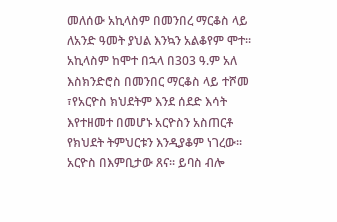መለሰው አኪላስም በመንበረ ማርቆስ ላይ ለአንድ ዓመት ያህል እንኳን አልቆየም ሞተ፡፡ አኪላስም ከሞተ በኋላ በ303 ዓ.ም አለ እስክንድሮስ በመንበር ማርቆስ ላይ ተሾመ ፣የአርዮስ ክህደትም እንደ ሰደድ እሳት እየተዘመተ በመሆኑ አርዮስን አስጠርቶ የክህደት ትምህርቱን እንዲያቆም ነገረው፡፡ አርዮስ በእምቢታው ጸና፡፡ ይባስ ብሎ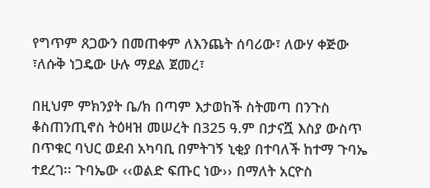የግጥም ጸጋውን በመጠቀም ለእንጨት ሰባሪው፣ ለውሃ ቀጅው ፣ለሱቅ ነጋዴው ሁሉ ማደል ጀመረ፣

በዚህም ምክንያት ቤ/ክ በጣም እታወከች ስትመጣ በንጉስ ቆስጠንጢኖስ ትዕዛዝ መሠረት በ325 ዓ.ም በታናሿ እስያ ውስጥ በጥቁር ባህር ወደብ አካባቢ በምትገኝ ኒቂያ በተባለች ከተማ ጉባኤ ተደረገ፡፡ ጉባኤው ‹‹ወልድ ፍጡር ነው›› በማለት አርዮስ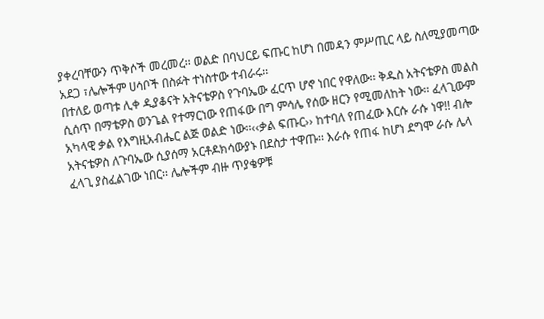ያቀረባቸውን ጥቅሶች መረመረ፡፡ ወልድ በባህርይ ፍጡር ከሆነ በመዳን ምሥጢር ላይ ስለሚያመጣው አደጋ ፣ሌሎችም ሀሳቦች በስፉት ተነስተው ተብራሩ፡፡
በተለይ ወጣቱ ሊቀ ዲያቆናት አትናቴዎስ የጉባኤው ፈርጥ ሆኖ ነበር የዋለው፡፡ ቅዱስ አትናቴዎስ መልስ ሲሰጥ በማቴዎስ ወንጌል የተማርነው የጠፋው በግ ምሳሌ የሰው ዘርን የሚመለከት ነው፡፡ ፈላጊውም አካላዊ ቃል የእግዚአብሔር ልጅ ወልድ ነው፡፡‹‹ቃል ፍጡር›› ከተባለ የጠፈው እርሱ ራሱ ነዋ!! ብሎ አትናቴዎስ ለጉባኤው ሲያሰማ አርቶዶክሳውያኑ በደስታ ተዋጡ፡፡ እራሱ የጠፋ ከሆነ ደግሞ ራሱ ሌላ ፈላጊ ያስፈልገው ነበር፡፡ ሌሎችም ብዙ ጥያቄዎቹ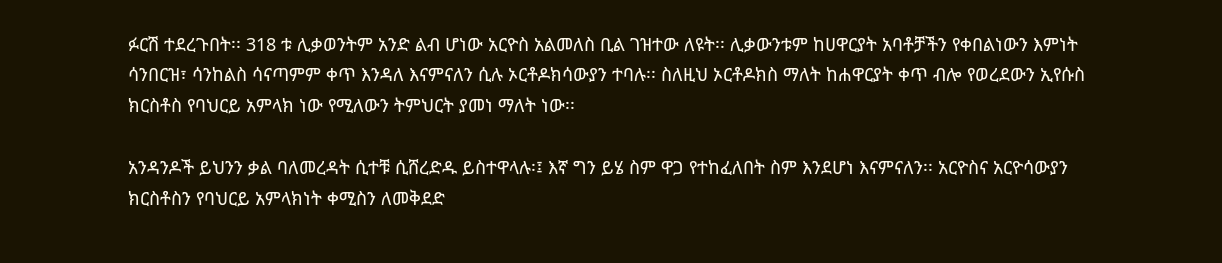ፉርሽ ተደረጉበት፡፡ 318 ቱ ሊቃወንትም አንድ ልብ ሆነው አርዮስ አልመለስ ቢል ገዝተው ለዩት፡፡ ሊቃውንቱም ከሀዋርያት አባቶቻችን የቀበልነውን እምነት ሳንበርዝ፣ ሳንከልስ ሳናጣምም ቀጥ እንዳለ እናምናለን ሲሉ ኦርቶዶክሳውያን ተባሉ፡፡ ስለዚህ ኦርቶዶክስ ማለት ከሐዋርያት ቀጥ ብሎ የወረደውን ኢየሱስ ክርስቶስ የባህርይ አምላክ ነው የሚለውን ትምህርት ያመነ ማለት ነው፡፡

አንዳንዶች ይህንን ቃል ባለመረዳት ሲተቹ ሲሸረድዱ ይስተዋላሉ፡፤ እኛ ግን ይሄ ስም ዋጋ የተከፈለበት ስም እንደሆነ እናምናለን፡፡ አርዮስና አርዮሳውያን ክርስቶስን የባህርይ አምላክነት ቀሚስን ለመቅደድ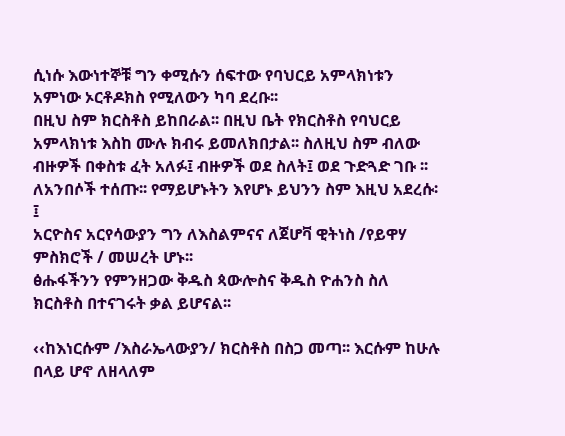ሲነሱ እውነተኞቹ ግን ቀሚሱን ሰፍተው የባህርይ አምላክነቱን አምነው ኦርቶዶክስ የሚለውን ካባ ደረቡ፡፡
በዚህ ስም ክርስቶስ ይከበራል፡፡ በዚህ ቤት የክርስቶስ የባህርይ አምላክነቱ እስከ ሙሉ ክብሩ ይመለክበታል፡፡ ስለዚህ ስም ብለው ብዙዎች በቀስቱ ፈት አለፉ፤ ብዙዎች ወደ ስለት፤ ወደ ጉድጓድ ገቡ ፡፡ ለአንበሶች ተሰጡ፡፡ የማይሆኑትን እየሆኑ ይህንን ስም እዚህ አደረሱ፡፤
አርዮስና አርየሳውያን ግን ለእስልምናና ለጀሆቫ ዊትነስ /የይዋሃ ምስክሮች / መሠረት ሆኑ፡፡
ፅሑፋችንን የምንዘጋው ቅዱስ ጳውሎስና ቅዱስ ዮሐንስ ስለ ክርስቶስ በተናገሩት ቃል ይሆናል፡፡

‹‹ከእነርሱም /እስራኤላውያን/ ክርስቶስ በስጋ መጣ፡፡ እርሱም ከሁሉ በላይ ሆኖ ለዘላለም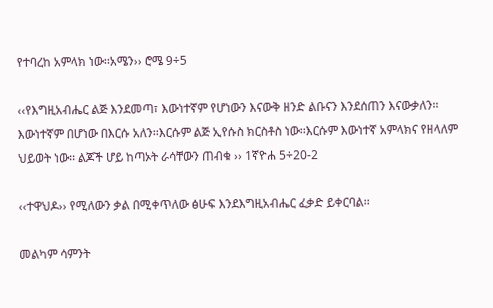የተባረከ አምላክ ነው፡፡አሜን›› ሮሜ 9÷5

‹‹የእግዚአብሔር ልጅ እንደመጣ፣ እውነተኛም የሆነውን እናውቅ ዘንድ ልቡናን እንደሰጠን እናውቃለን፡፡ እውነተኛም በሆነው በእርሱ አለን፡፡እርሱም ልጅ ኢየሱስ ክርስቶስ ነው፡፡እርሱም እውነተኛ አምላክና የዘላለም ህይወት ነው፡፡ ልጆች ሆይ ከጣኦት ራሳቸውን ጠብቁ ›› 1ኛዮሐ 5÷20-2

‹‹ተዋህዶ›› የሚለውን ቃል በሚቀጥለው ፅሁፍ እንደእግዚአብሔር ፈቃድ ይቀርባል፡፡

መልካም ሳምንት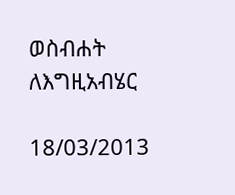ወስብሐት ለእግዚአብሄር

18/03/2013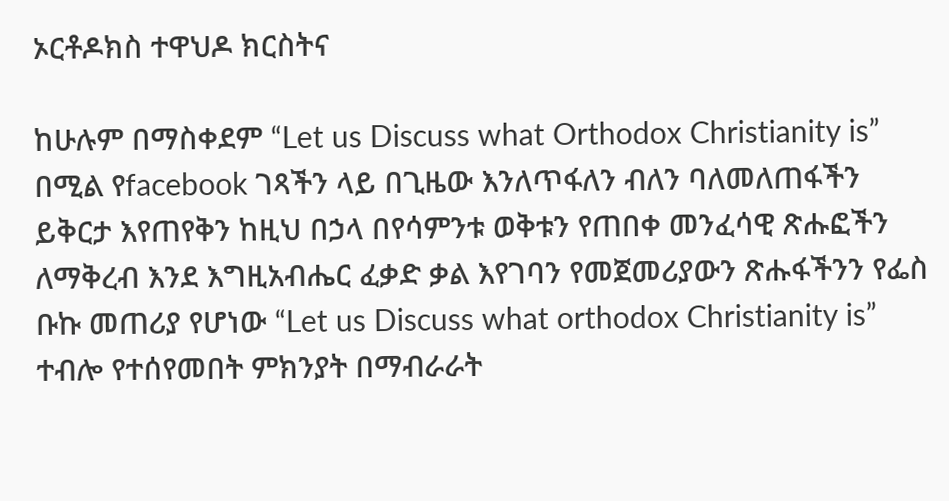ኦርቶዶክስ ተዋህዶ ክርስትና

ከሁሉም በማስቀደም “Let us Discuss what Orthodox Christianity is” በሚል የfacebook ገጻችን ላይ በጊዜው እንለጥፋለን ብለን ባለመለጠፋችን ይቅርታ እየጠየቅን ከዚህ በኃላ በየሳምንቱ ወቅቱን የጠበቀ መንፈሳዊ ጽሑፎችን ለማቅረብ እንደ እግዚአብሔር ፈቃድ ቃል እየገባን የመጀመሪያውን ጽሑፋችንን የፌስ ቡኩ መጠሪያ የሆነው “Let us Discuss what orthodox Christianity is” ተብሎ የተሰየመበት ምክንያት በማብራራት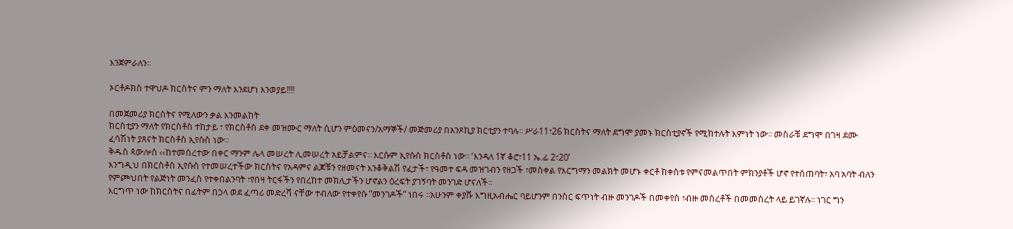እንጀምራለን፡፡

ኦርቶዶክስ ተዋህዶ ክርስትና ምን ማለት እንደሆነ እንወያይ!!!!

በመጀመሪያ ክርስትና የሚለውን ቃል እንመልከት
ክርስቲያን ማለት የክርስቶስ ተከታይ ፣ የክርስቶስ ደቀ መዝሙር ማለት ሲሆን ምዕመናን/አማኞች/ መጅመሪያ በአንጾኪያ ክርቲያን ተባሉ፡፡ ሥራ11፣26 ክርስትና ማለት ደግሞ ያመኑ ክርስቲያኖች የሚከተሉት እምነት ነው፡፡ መስራቹ ደግሞ በገዛ ደሙ ፈሳሽነት ያጸናት ክርስቶስ ኢየሱስ ነው፡፡
ቅዱስ ጳውሎስ ‹‹ከተመሰረተው በቀር ማንም ሌላ መሠረት ሊመሠረት አይቻልምና፡፡ እርሱም ኢየሱስ ክርስቶስ ነው፡፡ ‘እንዳለ 1ኛ ቆሮ፣11 ኤ.ፊ 2፣20’
እንግዲህ በክርስቶስ ኢየሱስ የተመሠረተችው ክርስትና የአዳምና ልጆቹን የዘመናት እንቆቅልሽ የፈታች፣ የዓመተ ፍዳ መዝገብን የዘጋች ፣መስቀል የእርግማን መልክት መሆኑ ቀርቶ ከቀስቱ የምናመልጥበት ምክንያቶች ሆኖ የተሰጠባት፣ አባ አባት ብለን የምጮህበት የልጅነት መንፈስ የተቀበልንባት ፣የበዛ ትርፋችን የበረከተ መክሊታችን ሆኖልን ዕረፍት ያገኝባት መንገድ ሆናለች፡፡
እርግጥ ነው ከክርስትና በፊትም በኃላ ወደ ፈጣሪ መድረሻ ናቸው ተብለው የተቀየሱ “መንገዶች“ ነበሩ ፡፡አሁንም ቀያሹ እግዚአብሔር ባይሆንም በንስር ፍጥነት ብዙ መንገዶች በመቀየስ ፣ብዙ መሰረቶች በመመስረት ላይ ይገኛሉ፡፡ ነገር ግን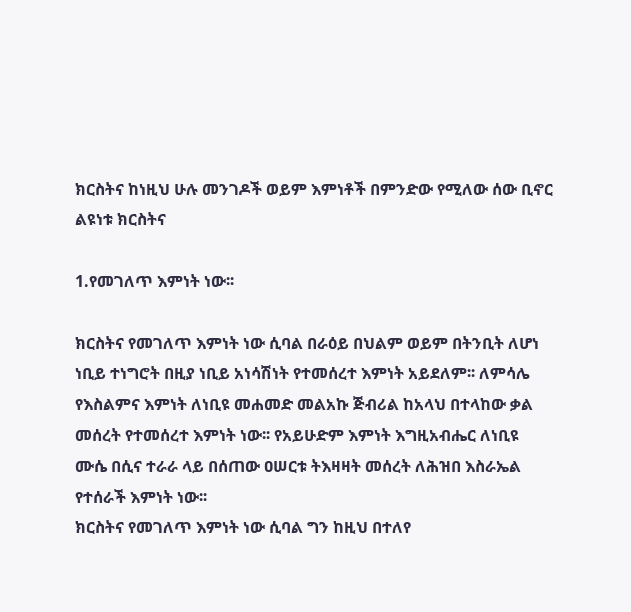ክርስትና ከነዚህ ሁሉ መንገዶች ወይም እምነቶች በምንድው የሚለው ሰው ቢኖር ልዩነቱ ክርስትና

1.የመገለጥ እምነት ነው፡፡

ክርስትና የመገለጥ እምነት ነው ሲባል በራዕይ በህልም ወይም በትንቢት ለሆነ ነቢይ ተነግሮት በዚያ ነቢይ አነሳሽነት የተመሰረተ እምነት አይደለም፡፡ ለምሳሌ የእስልምና እምነት ለነቢዩ መሐመድ መልአኩ ጅብሪል ከአላህ በተላከው ቃል መሰረት የተመሰረተ እምነት ነው፡፡ የአይሁድም እምነት እግዚአብሔር ለነቢዩ ሙሴ በሲና ተራራ ላይ በሰጠው ዐሠርቱ ትእዛዛት መሰረት ለሕዝበ እስራኤል የተሰራች እምነት ነው፡፡
ክርስትና የመገለጥ እምነት ነው ሲባል ግን ከዚህ በተለየ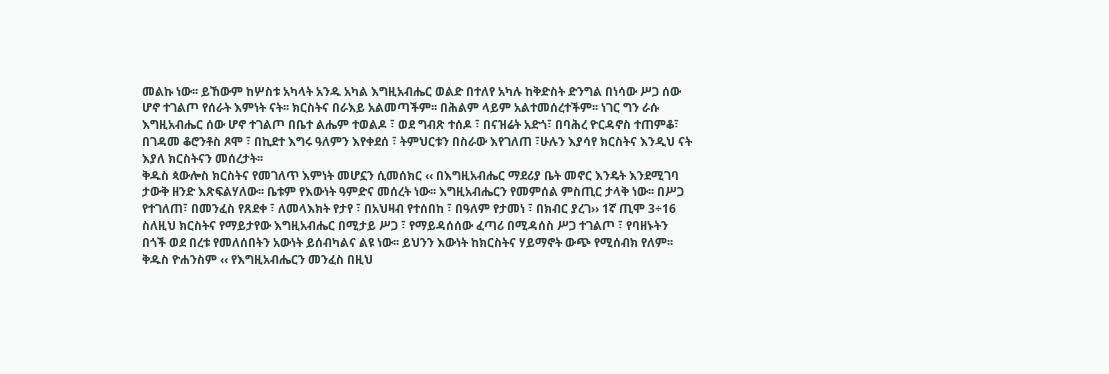መልኩ ነው፡፡ ይኸውም ከሦስቱ አካላት አንዱ አካል እግዚአብሔር ወልድ በተለየ አካሉ ከቅድስት ድንግል በነሳው ሥጋ ሰው ሆኖ ተገልጦ የሰራት እምነት ናት፡፡ ክርስትና በራእይ አልመጣችም፡፡ በሕልም ላይም አልተመሰረተችም፡፡ ነገር ግን ራሱ እግዚአብሔር ሰው ሆኖ ተገልጦ በቤተ ልሔም ተወልዶ ፣ ወደ ግብጽ ተሰዶ ፣ በናዝሬት አድጎ፣ በባሕረ ዮርዳኖስ ተጠምቆ፣ በገዳመ ቆሮንቶስ ጾሞ ፣ በኪደተ እግሩ ዓለምን እየቀደሰ ፣ ትምህርቱን በስራው እየገለጠ ፣ሁሉን እያሳየ ክርስትና እንዲህ ናት እያለ ክርስትናን መሰረታት፡፡
ቅዱስ ጳውሎስ ክርስትና የመገለጥ እምነት መሆኗን ሲመሰክር ‹‹ በእግዚአብሔር ማደሪያ ቤት መኖር እንዴት እንደሚገባ ታውቅ ዘንድ እጽፍልሃለው፡፡ ቤቱም የእውነት ዓምድና መሰረት ነው፡፡ እግዚአብሔርን የመምሰል ምስጢር ታላቅ ነው፡፡ በሥጋ የተገለጠ፣ በመንፈስ የጸደቀ ፣ ለመላእክት የታየ ፣ በአህዛብ የተሰበከ ፣ በዓለም የታመነ ፣ በክብር ያረገ›› 1ኛ ጢሞ 3÷16
ስለዚህ ክርስትና የማይታየው እግዚአብሔር በሚታይ ሥጋ ፣ የማይዳሰሰው ፈጣሪ በሚዳሰስ ሥጋ ተገልጦ ፣ የባዘኑትን በጎች ወደ በረቱ የመለሰበትን አውነት ይሰብካልና ልዩ ነው፡፡ ይህንን እውነት ከክርስትና ሃይማኖት ውጭ የሚሰብክ የለም፡፡ ቅዱስ ዮሐንስም ‹‹ የእግዚአብሔርን መንፈስ በዚህ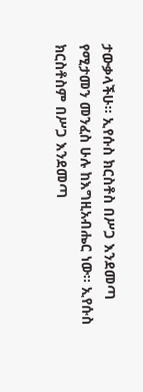ታውቃላችሁ፡፡ ኢየሱስ ክርስቶስ በሥጋ እንደመጣ የሚታመን መንፈስ ሁሉ ከእግዚአብሔር ነው፡፡ ኢየሱስ ክርስቶስም በሥጋ እንደመጣ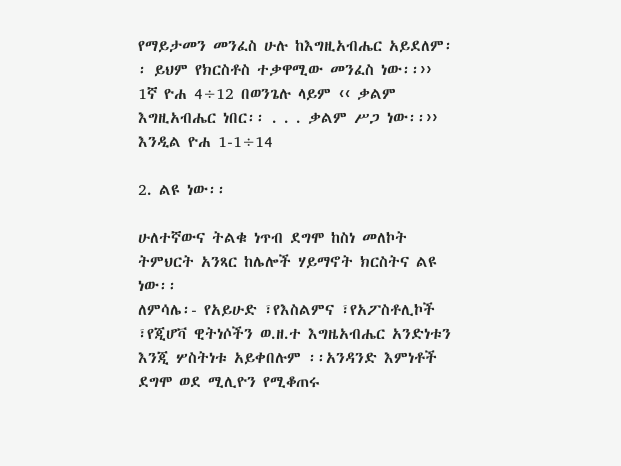የማይታመን መንፈስ ሁሉ ከእግዚአብሔር አይደለም፡፡ ይህም የክርስቶስ ተቃዋሚው መንፈስ ነው፡፡›› 1ኛ ዮሐ 4÷12 በወንጌሉ ላይም ‹‹ ቃልም እግዚአብሔር ነበር፡፡ . . . ቃልም ሥጋ ነው፡፡›› እንዲል ዮሐ 1-1÷14

2. ልዩ ነው፡፡

ሁለተኛውና ትልቁ ነጥብ ደግሞ ከስነ መለኮት ትምህርት አንጻር ከሌሎች ሃይማኖት ክርስትና ልዩ ነው፡፡
ለምሳሌ፡- የአይሁድ ፣የእስልምና ፣የአፖስቶሊኮች ፣የጂሆቫ ዊትነሶችን ወ.ዘ.ተ እግዜአብሔር አንድነቱን እንጂ ሦስትነቱ አይቀበሉም ፡፡አንዳንድ እምነቶች ደግሞ ወደ ሚሊዮን የሚቆጠሩ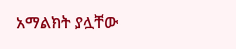አማልክት ያሏቸው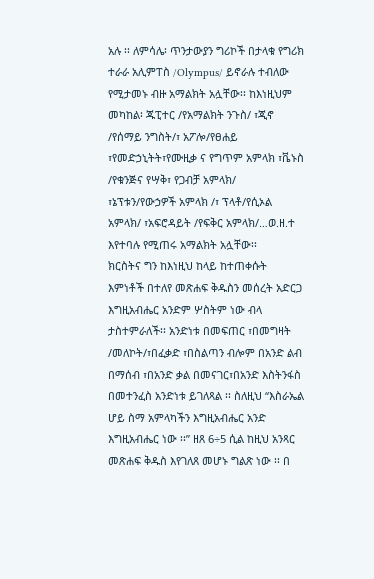አሉ ፡፡ ለምሳሌ፡ ጥንታውያን ግሪኮች በታላቁ የግሪክ ተራራ አሊምፐስ /Olympus/ ይኖራሉ ተብለው የሚታመኑ ብዙ አማልክት አሏቸው፡፡ ከእነዚህም መካከል፡ ጁፒተር /የአማልክት ንጉስ/ ፣ጂኖ /የሰማይ ንግስት/፣ አፖሎ/የፀሐይ ፣የመድኃኒትት፣የሙዚቃ ና የግጥም አምላክ ፣ቬኑስ /የቁንጅና የሣቅ፣ የጋብቻ አምላክ/ ፣ኔፕቱን/የውኃዎች አምላክ /፣ ፕላቶ/የሲኦል አምላክ/ ፣አፍሮዳይት /የፍቅር አምላክ/…ወ.ዘ.ተ እየተባሉ የሚጠሩ አማልክት አሏቸው፡፡
ክርስትና ግን ከእነዚህ ከላይ ከተጠቀሱት እምነቶች በተለየ መጽሐፍ ቅዱስን መሰረት አድርጋ እግዚአብሔር አንድም ሦስትም ነው ብላ ታስተምራለች፡፡ አንድነቱ በመፍጠር ፣በመግዛት /መለኮት/፣በፈቃድ ፣በስልጣን ብሎም በአንድ ልብ በማሰብ ፣በአንድ ቃል በመናገር፣በአንድ እስትንፋስ በመተንፈስ አንድነቱ ይገለጻል ፡፡ ስለዚህ “እስራኤል ሆይ ስማ አምላካችን እግዚአብሔር አንድ እግዚአብሔር ነው ፡፡” ዘጸ 6÷5 ሲል ከዚህ አንጻር መጽሐፍ ቅዱስ እየገለጸ መሆኑ ግልጽ ነው ፡፡ በ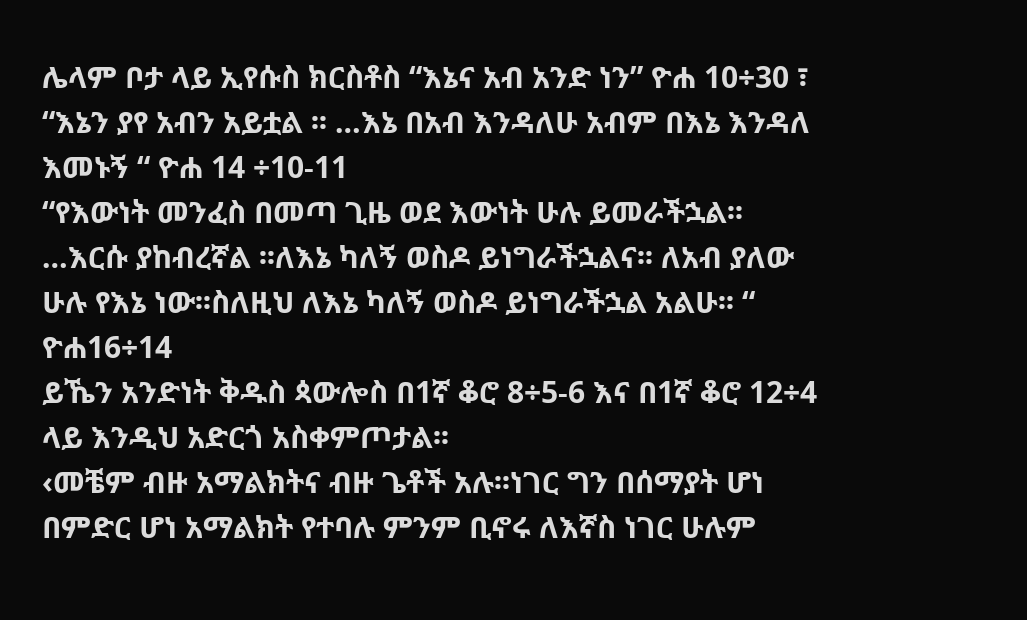ሌላም ቦታ ላይ ኢየሱስ ክርስቶስ “እኔና አብ አንድ ነን” ዮሐ 10÷30 ፣ “እኔን ያየ አብን አይቷል ፡፡ …እኔ በአብ እንዳለሁ አብም በእኔ እንዳለ እመኑኝ “ ዮሐ 14 ÷10-11
“የእውነት መንፈስ በመጣ ጊዜ ወደ እውነት ሁሉ ይመራችኋል፡፡…እርሱ ያከብረኛል ፡፡ለእኔ ካለኝ ወስዶ ይነግራችኋልና፡፡ ለአብ ያለው ሁሉ የእኔ ነው፡፡ስለዚህ ለእኔ ካለኝ ወስዶ ይነግራችኋል አልሁ፡፡ “ ዮሐ16÷14
ይኼን አንድነት ቅዱስ ጳውሎስ በ1ኛ ቆሮ 8÷5-6 እና በ1ኛ ቆሮ 12÷4 ላይ እንዲህ አድርጎ አስቀምጦታል፡፡
‹መቼም ብዙ አማልክትና ብዙ ጌቶች አሉ፡፡ነገር ግን በሰማያት ሆነ በምድር ሆነ አማልክት የተባሉ ምንም ቢኖሩ ለእኛስ ነገር ሁሉም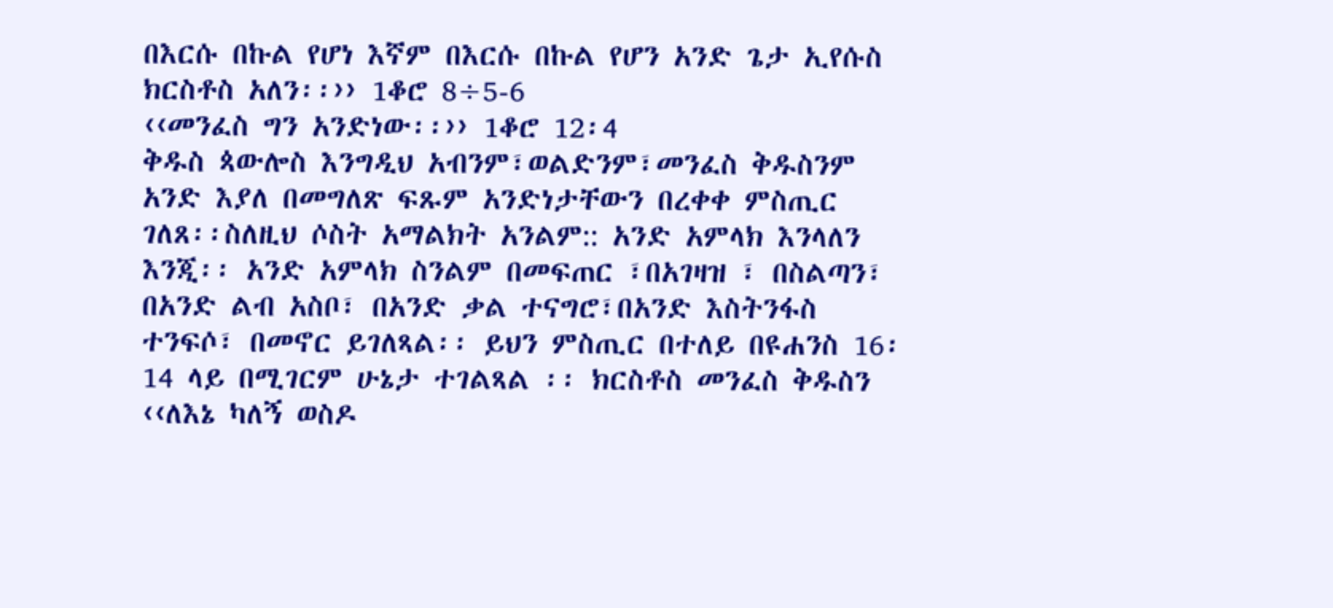በእርሱ በኩል የሆነ እኛም በእርሱ በኩል የሆን አንድ ጌታ ኢየሱስ ክርስቶስ አለን፡፡›› 1ቆሮ 8÷5-6
‹‹መንፈስ ግን አንድነው፡፡›› 1ቆሮ 12፡4
ቅዱስ ጳውሎስ እንግዲህ አብንም፣ወልድንም፣መንፈስ ቅዱስንም አንድ እያለ በመግለጽ ፍጹም አንድነታቸውን በረቀቀ ምስጢር ገለጸ፡፡ስለዚህ ሶስት አማልክት አንልም:: አንድ አምላክ እንላለን እንጂ፡፡ አንድ አምላክ ስንልም በመፍጠር ፣በአገዛዝ ፣ በስልጣን፣ በአንድ ልብ አስቦ፣ በአንድ ቃል ተናግሮ፣በአንድ እስትንፋስ ተንፍሶ፣ በመኖር ይገለጻል፡፡ ይህን ምስጢር በተለይ በዩሐንስ 16፡14 ላይ በሚገርም ሁኔታ ተገልጻል ፡፡ ክርስቶስ መንፈስ ቅዱስን ‹‹ለእኔ ካለኝ ወስዶ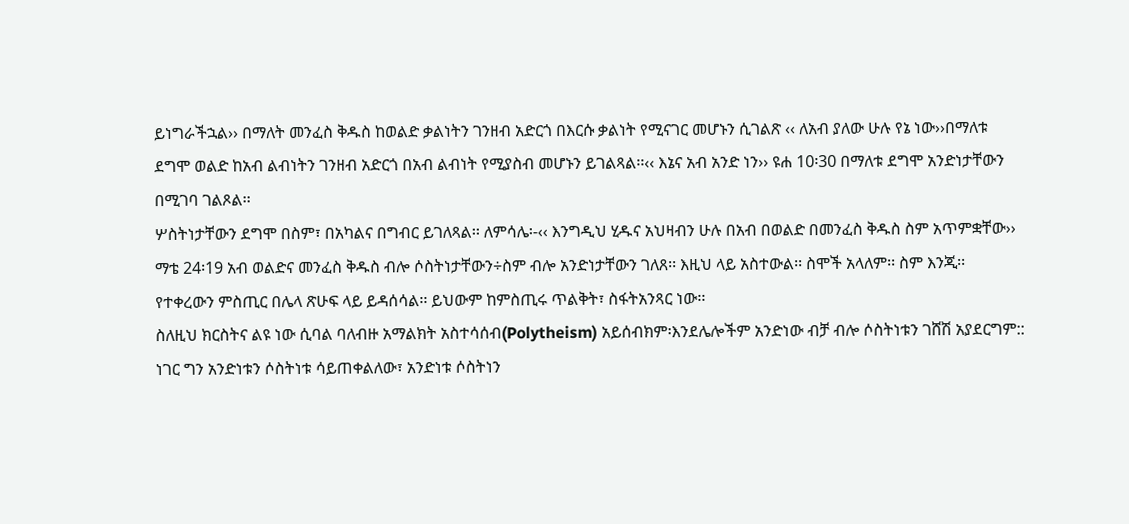ይነግራችኋል›› በማለት መንፈስ ቅዱስ ከወልድ ቃልነትን ገንዘብ አድርጎ በእርሱ ቃልነት የሚናገር መሆኑን ሲገልጽ ‹‹ ለአብ ያለው ሁሉ የኔ ነው››በማለቱ ደግሞ ወልድ ከአብ ልብነትን ገንዘብ አድርጎ በአብ ልብነት የሚያስብ መሆኑን ይገልጻል፡፡‹‹ እኔና አብ አንድ ነን›› ዩሐ 10፡30 በማለቱ ደግሞ አንድነታቸውን በሚገባ ገልጾል፡፡
ሦስትነታቸውን ደግሞ በስም፣ በአካልና በግብር ይገለጻል፡፡ ለምሳሌ፡-‹‹ እንግዲህ ሂዱና አህዛብን ሁሉ በአብ በወልድ በመንፈስ ቅዱስ ስም አጥምቋቸው›› ማቴ 24፡19 አብ ወልድና መንፈስ ቅዱስ ብሎ ሶስትነታቸውን÷ስም ብሎ አንድነታቸውን ገለጸ፡፡ እዚህ ላይ አስተውል፡፡ ስሞች አላለም፡፡ ስም እንጂ፡፡ የተቀረውን ምስጢር በሌላ ጽሁፍ ላይ ይዳሰሳል፡፡ ይህውም ከምስጢሩ ጥልቅት፣ ስፋትአንጻር ነው፡፡
ስለዚህ ክርስትና ልዩ ነው ሲባል ባለብዙ አማልክት አስተሳሰብ(Polytheism) አይሰብክም፡እንደሌሎችም አንድነው ብቻ ብሎ ሶስትነቱን ገሸሽ አያደርግም:: ነገር ግን አንድነቱን ሶስትነቱ ሳይጠቀልለው፣ አንድነቱ ሶስትነን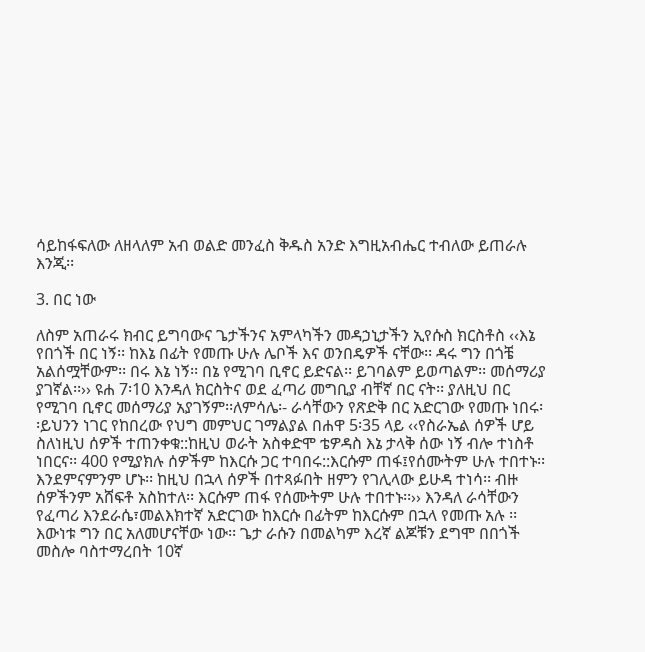ሳይከፋፍለው ለዘላለም አብ ወልድ መንፈስ ቅዱስ አንድ እግዚአብሔር ተብለው ይጠራሉ እንጂ፡፡

3. በር ነው

ለስም አጠራሩ ክብር ይግባውና ጌታችንና አምላካችን መዳኃኒታችን ኢየሱስ ክርስቶስ ‹‹እኔ የበጎች በር ነኝ፡፡ ከእኔ በፊት የመጡ ሁሉ ሌቦች እና ወንበዴዎች ናቸው፡፡ ዳሩ ግን በጎቼ አልሰሟቸውም፡፡ በሩ እኔ ነኝ፡፡ በኔ የሚገባ ቢኖር ይድናል፡፡ ይገባልም ይወጣልም፡፡ መሰማሪያ ያገኛል፡፡›› ዩሐ 7፡10 እንዳለ ክርስትና ወደ ፈጣሪ መግቢያ ብቸኛ በር ናት፡፡ ያለዚህ በር የሚገባ ቢኖር መሰማሪያ አያገኝም፡፡ለምሳሌ፡- ራሳቸውን የጽድቅ በር አድርገው የመጡ ነበሩ፡፡ይህንን ነገር የከበረው የህግ መምህር ገማልያል በሐዋ 5፡35 ላይ ‹‹የስራኤል ሰዎች ሆይ ስለነዚህ ሰዎች ተጠንቀቁ::ከዚህ ወራት አስቀድሞ ቴዎዳስ እኔ ታላቅ ሰው ነኝ ብሎ ተነስቶ ነበርና፡፡ 400 የሚያክሉ ሰዎችም ከእርሱ ጋር ተባበሩ::እርሱም ጠፋ፤የሰሙትም ሁሉ ተበተኑ፡፡ እንደምናምንም ሆኑ፡፡ ከዚህ በኋላ ሰዎች በተጻፉበት ዘምን የገሊላው ይሁዳ ተነሳ፡፡ ብዙ ሰዎችንም አሸፍቶ አስከተለ፡፡ እርሱም ጠፋ የሰሙትም ሁሉ ተበተኑ፡፡›› እንዳለ ራሳቸውን የፈጣሪ እንደራሴ፣መልእክተኛ አድርገው ከእርሱ በፊትም ከእርሱም በኋላ የመጡ አሉ ፡፡እውነቱ ግን በር አለመሆናቸው ነው፡፡ ጌታ ራሱን በመልካም እረኛ ልጆቹን ደግሞ በበጎች መስሎ ባስተማረበት 10ኛ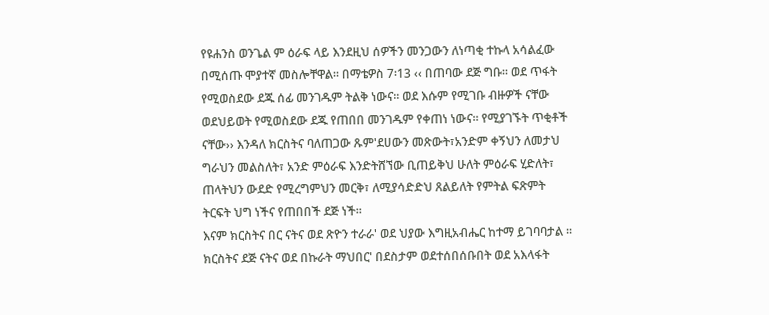የዩሐንስ ወንጌል ም ዕራፍ ላይ እንደዚህ ሰዎችን መንጋውን ለነጣቂ ተኩላ አሳልፈው በሚሰጡ ሞያተኛ መስሎቸዋል፡፡ በማቴዎስ 7፡13 ‹‹ በጠባው ደጅ ግቡ፡፡ ወደ ጥፋት የሚወስደው ደጁ ሰፊ መንገዱም ትልቅ ነውና፡፡ ወደ እሱም የሚገቡ ብዙዎች ናቸው ወደህይወት የሚወስደው ደጁ የጠበበ መንገዱም የቀጠነ ነውና፡፡ የሚያገኙት ጥቂቶች ናቸው›› እንዳለ ክርስትና ባለጠጋው ጹም'ደሀውን መጽውት፣አንድም ቀኝህን ለመታህ ግራህን መልስለት፣ አንድ ምዕራፍ እንድትሸኘው ቢጠይቅህ ሁለት ምዕራፍ ሂድለት፣ ጠላትህን ውደድ የሚረግምህን መርቅ፣ ለሚያሳድድህ ጸልይለት የምትል ፍጽምት ትርፍት ህግ ነችና የጠበበች ደጅ ነች፡፡
እናም ክርስትና በር ናትና ወደ ጽዮን ተራራ' ወደ ህያው እግዚአብሔር ከተማ ይገባባታል ፡፡ ክርስትና ደጅ ናትና ወደ በኩራት ማህበር' በደስታም ወደተሰበሰቡበት ወደ አእላፋት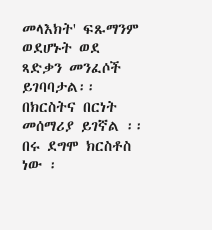መላእክት' ፍጹማንም ወደሆኑት ወደ ጻድቃን መንፈሶች ይገባባታል፡፡
በክርስትና በርነት መሰማሪያ ይገኛል ፡፡በሩ ደግሞ ክርስቶስ ነው ፡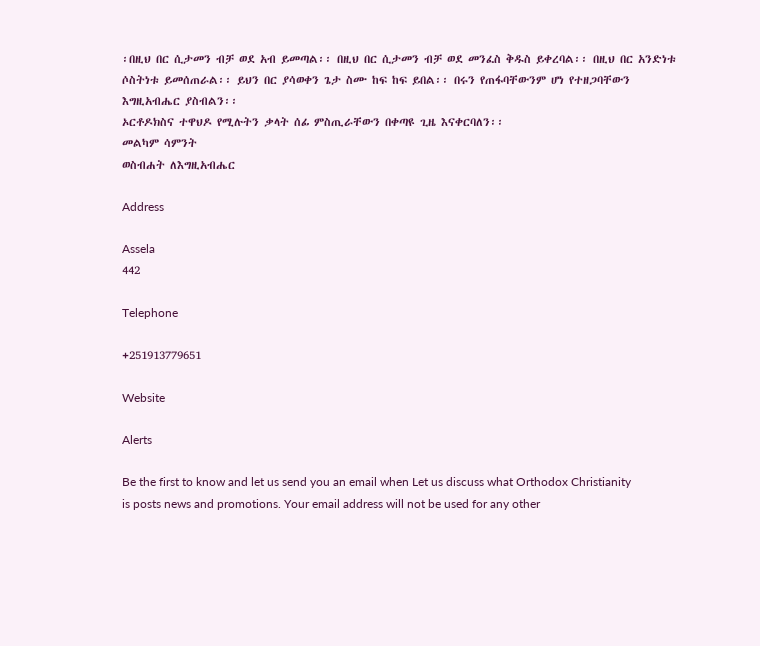፡በዚህ በር ሲታመን ብቻ ወደ አብ ይመጣል፡፡ በዚህ በር ሲታመን ብቻ ወደ መንፈስ ቅዱስ ይቀረባል፡፡ በዚህ በር አንድነቱ ሶስትነቱ ይመሰጠራል፡፡ ይህን በር ያሳወቀን ጌታ ስሙ ከፍ ከፍ ይበል፡፡ በሩን የጠፋባቸውንም ሆነ የተዘጋባቸውን እግዚአብሔር ያስብልን፡፡
ኦርቶዶክስና ተዋህዶ የሚሉትን ቃላት ሰፊ ምስጢራቸውን በቀጣዩ ጊዜ እናቀርባለን፡፡
መልካም ሳምንት
ወስብሐት ለእግዚአብሔር

Address

Assela
442

Telephone

+251913779651

Website

Alerts

Be the first to know and let us send you an email when Let us discuss what Orthodox Christianity is posts news and promotions. Your email address will not be used for any other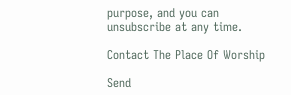purpose, and you can unsubscribe at any time.

Contact The Place Of Worship

Send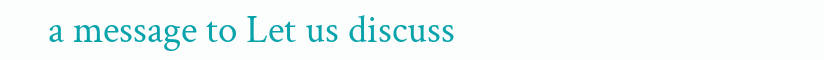a message to Let us discuss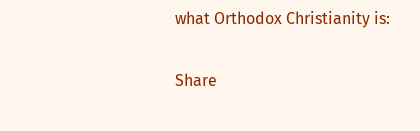what Orthodox Christianity is:

Share